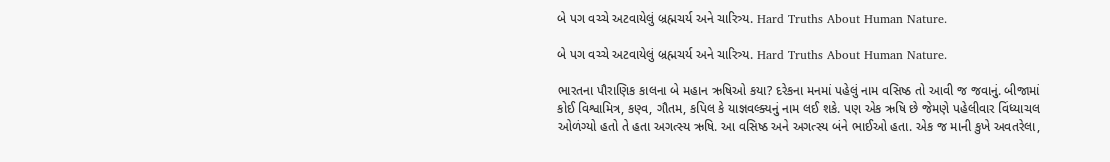બે પગ વચ્ચે અટવાયેલું બ્રહ્મચર્ય અને ચારિત્ર્ય. Hard Truths About Human Nature.

બે પગ વચ્ચે અટવાયેલું બ્રહ્મચર્ય અને ચારિત્ર્ય. Hard Truths About Human Nature.

ભારતના પૌરાણિક કાલના બે મહાન ઋષિઓ કયા? દરેકના મનમાં પહેલું નામ વસિષ્ઠ તો આવી જ જવાનું. બીજામાં કોઈ વિશ્વામિત્ર, કણ્વ, ગૌતમ, કપિલ કે યાજ્ઞવલ્ક્યનું નામ લઈ શકે. પણ એક ઋષિ છે જેમણે પહેલીવાર વિંધ્યાચલ ઓળંગ્યો હતો તે હતા અગત્સ્ય ઋષિ. આ વસિષ્ઠ અને અગત્સ્ય બંને ભાઈઓ હતા. એક જ માની કુખે અવતરેલા,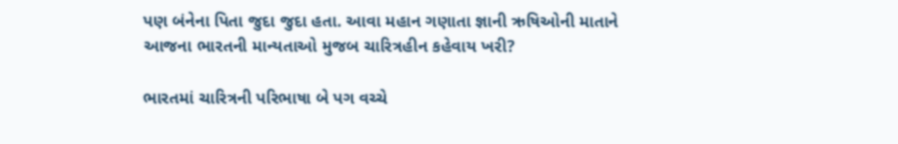પણ બંનેના પિતા જુદા જુદા હતા. આવા મહાન ગણાતા જ્ઞાની ઋષિઓની માતાને આજના ભારતની માન્યતાઓ મુજબ ચારિત્રહીન કહેવાય ખરી?

ભારતમાં ચારિત્રની પરિભાષા બે પગ વચ્ચે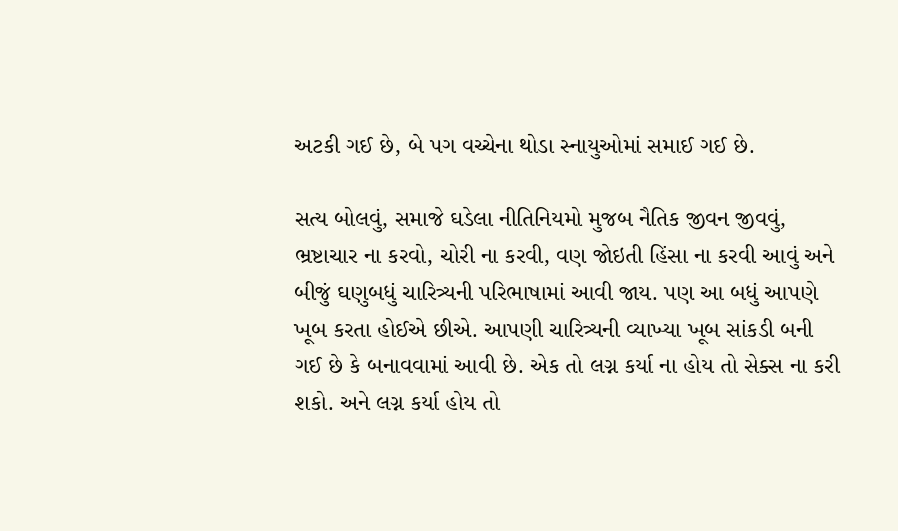અટકી ગઈ છે, બે પગ વચ્ચેના થોડા સ્નાયુઓમાં સમાઈ ગઈ છે.

સત્ય બોલવું, સમાજે ઘડેલા નીતિનિયમો મુજબ નૈતિક જીવન જીવવું, ભ્રષ્ટાચાર ના કરવો, ચોરી ના કરવી, વણ જોઇતી હિંસા ના કરવી આવું અને બીજું ઘણુબધું ચારિત્ર્યની પરિભાષામાં આવી જાય. પણ આ બધું આપણે ખૂબ કરતા હોઈએ છીએ. આપણી ચારિત્ર્યની વ્યાખ્યા ખૂબ સાંકડી બની ગઈ છે કે બનાવવામાં આવી છે. એક તો લગ્ન કર્યા ના હોય તો સેક્સ ના કરી શકો. અને લગ્ન કર્યા હોય તો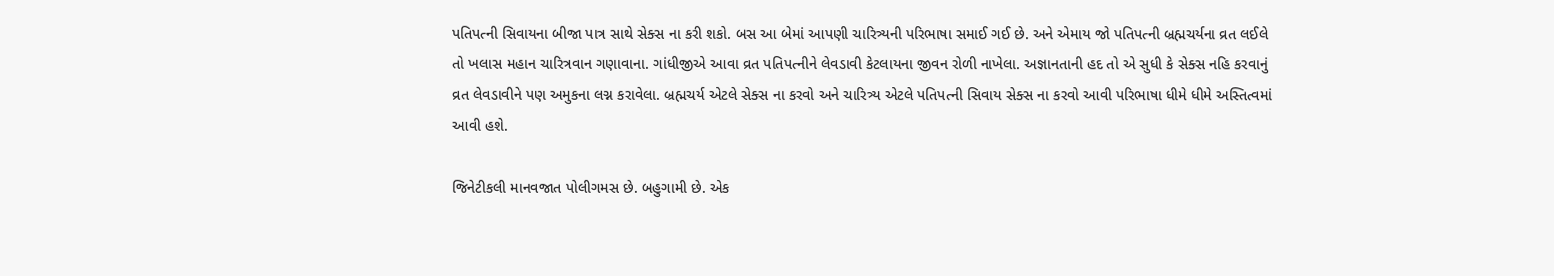પતિપત્ની સિવાયના બીજા પાત્ર સાથે સેક્સ ના કરી શકો. બસ આ બેમાં આપણી ચારિત્ર્યની પરિભાષા સમાઈ ગઈ છે. અને એમાય જો પતિપત્ની બ્રહ્મચર્યના વ્રત લઈલે તો ખલાસ મહાન ચારિત્રવાન ગણાવાના. ગાંધીજીએ આવા વ્રત પતિપત્નીને લેવડાવી કેટલાયના જીવન રોળી નાખેલા. અજ્ઞાનતાની હદ તો એ સુધી કે સેક્સ નહિ કરવાનું વ્રત લેવડાવીને પણ અમુકના લગ્ન કરાવેલા. બ્રહ્મચર્ય એટલે સેક્સ ના કરવો અને ચારિત્ર્ય એટલે પતિપત્ની સિવાય સેક્સ ના કરવો આવી પરિભાષા ધીમે ધીમે અસ્તિત્વમાં આવી હશે.

જિનેટીકલી માનવજાત પોલીગમસ છે. બહુગામી છે. એક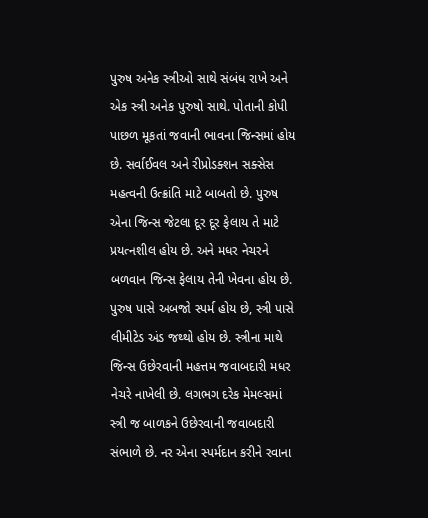પુરુષ અનેક સ્ત્રીઓ સાથે સંબંધ રાખે અને એક સ્ત્રી અનેક પુરુષો સાથે. પોતાની કોપી પાછળ મૂકતાં જવાની ભાવના જિન્સમાં હોય છે. સર્વાઈવલ અને રીપ્રોડક્શન સક્સેસ મહત્વની ઉત્ક્રાંતિ માટે બાબતો છે. પુરુષ એના જિન્સ જેટલા દૂર દૂર ફેલાય તે માટે પ્રયત્નશીલ હોય છે. અને મધર નેચરને બળવાન જિન્સ ફેલાય તેની ખેવના હોય છે. પુરુષ પાસે અબજો સ્પર્મ હોય છે, સ્ત્રી પાસે લીમીટેડ અંડ જથ્થો હોય છે. સ્ત્રીના માથે જિન્સ ઉછેરવાની મહત્તમ જવાબદારી મધર નેચરે નાખેલી છે. લગભગ દરેક મેમલ્સમાં સ્ત્રી જ બાળકને ઉછેરવાની જવાબદારી સંભાળે છે. નર એના સ્પર્મદાન કરીને રવાના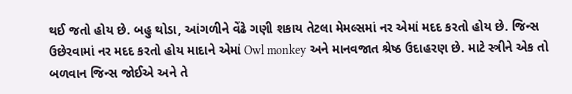થઈ જતો હોય છે. બહુ થોડા, આંગળીને વેંઢે ગણી શકાય તેટલા મેમલ્સમાં નર એમાં મદદ કરતો હોય છે. જિન્સ ઉછેરવામાં નર મદદ કરતો હોય માદાને એમાં Owl monkey અને માનવજાત શ્રેષ્ઠ ઉદાહરણ છે. માટે સ્ત્રીને એક તો બળવાન જિન્સ જોઈએ અને તે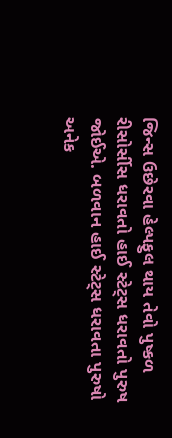જિન્સ ઉછેરવા હેલ્પફુલ થાય તેવો પુષ્કળ રીસોર્સીસ ધરાવતો હાઈ સ્ટેટ્સ ધરાવતો પુરુષ જોઈએ. બળવાન હાઈ સ્ટેટ્સ ધરાવતા પુરુષો અનેક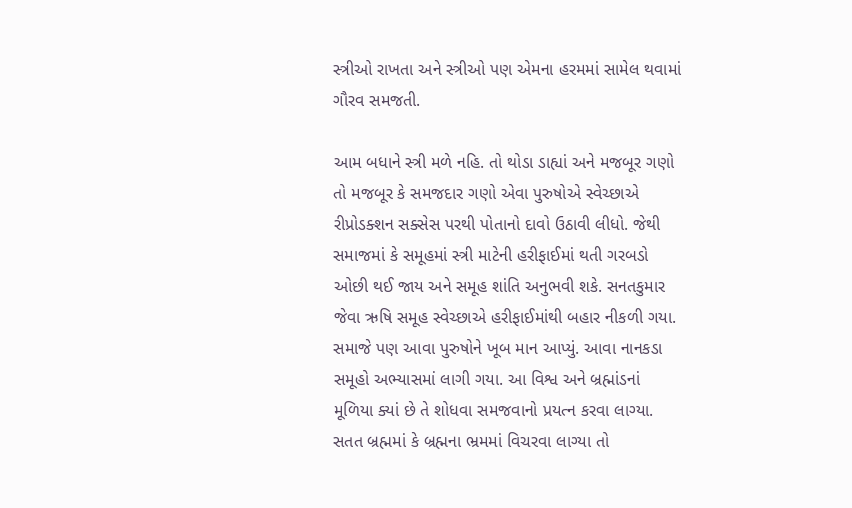સ્ત્રીઓ રાખતા અને સ્ત્રીઓ પણ એમના હરમમાં સામેલ થવામાં ગૌરવ સમજતી.

આમ બધાને સ્ત્રી મળે નહિ. તો થોડા ડાહ્યાં અને મજબૂર ગણો તો મજબૂર કે સમજદાર ગણો એવા પુરુષોએ સ્વેચ્છાએ રીપ્રોડક્શન સક્સેસ પરથી પોતાનો દાવો ઉઠાવી લીધો. જેથી સમાજમાં કે સમૂહમાં સ્ત્રી માટેની હરીફાઈમાં થતી ગરબડો ઓછી થઈ જાય અને સમૂહ શાંતિ અનુભવી શકે. સનતકુમાર જેવા ઋષિ સમૂહ સ્વેચ્છાએ હરીફાઈમાંથી બહાર નીકળી ગયા. સમાજે પણ આવા પુરુષોને ખૂબ માન આપ્યું. આવા નાનકડા સમૂહો અભ્યાસમાં લાગી ગયા. આ વિશ્વ અને બ્રહ્માંડનાં મૂળિયા ક્યાં છે તે શોધવા સમજવાનો પ્રયત્ન કરવા લાગ્યા. સતત બ્રહ્મમાં કે બ્રહ્મના ભ્રમમાં વિચરવા લાગ્યા તો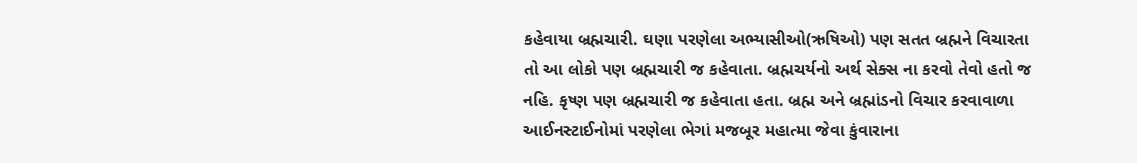કહેવાયા બ્રહ્મચારી. ઘણા પરણેલા અભ્યાસીઓ(ઋષિઓ) પણ સતત બ્રહ્મને વિચારતા તો આ લોકો પણ બ્રહ્મચારી જ કહેવાતા. બ્રહ્મચર્યનો અર્થ સેક્સ ના કરવો તેવો હતો જ નહિ. કૃષ્ણ પણ બ્રહ્મચારી જ કહેવાતા હતા. બ્રહ્મ અને બ્રહ્માંડનો વિચાર કરવાવાળા આઈનસ્ટાઈનોમાં પરણેલા ભેગાં મજબૂર મહાત્મા જેવા કુંવારાના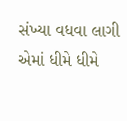સંખ્યા વધવા લાગી એમાં ધીમે ધીમે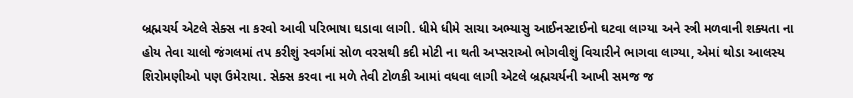બ્રહ્મચર્ય એટલે સેક્સ ના કરવો આવી પરિભાષા ઘડાવા લાગી. ધીમે ધીમે સાચા અભ્યાસુ આઈનસ્ટાઈનો ઘટવા લાગ્યા અને સ્ત્રી મળવાની શક્યતા ના હોય તેવા ચાલો જંગલમાં તપ કરીશું સ્વર્ગમાં સોળ વરસથી કદી મોટી ના થતી અપ્સરાઓ ભોગવીશું વિચારીને ભાગવા લાગ્યા, એમાં થોડા આલસ્ય શિરોમણીઓ પણ ઉમેરાયા. સેક્સ કરવા ના મળે તેવી ટોળકી આમાં વધવા લાગી એટલે બ્રહ્મચર્યની આખી સમજ જ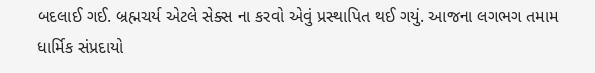બદલાઈ ગઈ. બ્રહ્મચર્ય એટલે સેક્સ ના કરવો એવું પ્રસ્થાપિત થઈ ગયું. આજના લગભગ તમામ ધાર્મિક સંપ્રદાયો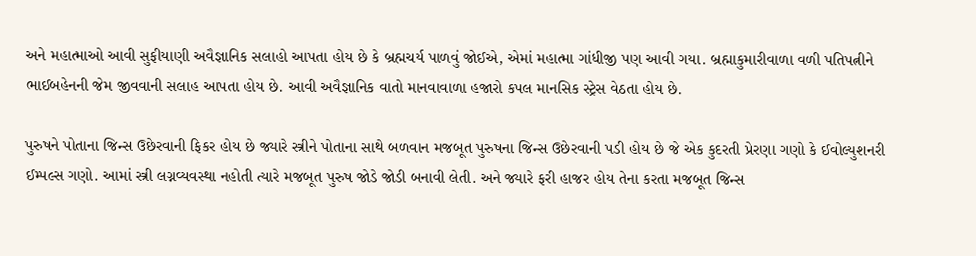અને મહાત્માઓ આવી સુફીયાણી અવૈજ્ઞાનિક સલાહો આપતા હોય છે કે બ્રહ્મચર્ય પાળવું જોઈએ, એમાં મહાત્મા ગાંધીજી પણ આવી ગયા. બ્રહ્માકુમારીવાળા વળી પતિપત્નીને ભાઈબહેનની જેમ જીવવાની સલાહ આપતા હોય છે. આવી અવૈજ્ઞાનિક વાતો માનવાવાળા હજારો કપલ માનસિક સ્ટ્રેસ વેઠતા હોય છે.

પુરુષને પોતાના જિન્સ ઉછેરવાની ફિકર હોય છે જ્યારે સ્ત્રીને પોતાના સાથે બળવાન મજબૂત પુરુષના જિન્સ ઉછેરવાની પડી હોય છે જે એક કુદરતી પ્રેરણા ગણો કે ઈવોલ્યુશનરી ઈમ્પલ્સ ગણો. આમાં સ્ત્રી લગ્નવ્યવસ્થા નહોતી ત્યારે મજબૂત પુરુષ જોડે જોડી બનાવી લેતી. અને જ્યારે ફરી હાજર હોય તેના કરતા મજબૂત જિન્સ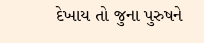દેખાય તો જુના પુરુષને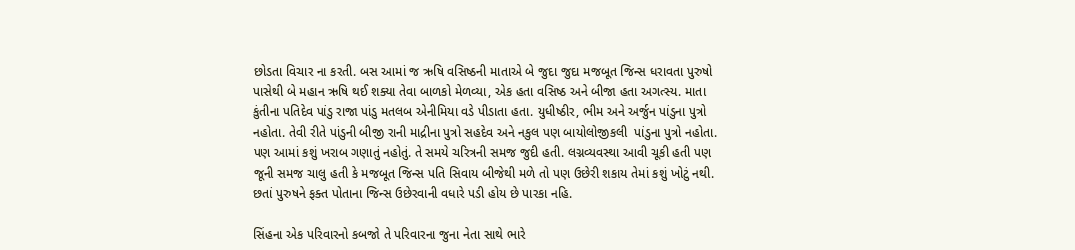છોડતા વિચાર ના કરતી. બસ આમાં જ ઋષિ વસિષ્ઠની માતાએ બે જુદા જુદા મજબૂત જિન્સ ધરાવતા પુરુષો પાસેથી બે મહાન ઋષિ થઈ શક્યા તેવા બાળકો મેળવ્યા, એક હતા વસિષ્ઠ અને બીજા હતા અગત્સ્ય. માતા કુંતીના પતિદેવ પાંડુ રાજા પાંડુ મતલબ એનીમિયા વડે પીડાતા હતા. યુધીષ્ઠીર, ભીમ અને અર્જુન પાંડુના પુત્રો નહોતા. તેવી રીતે પાંડુની બીજી રાની માદ્રીના પુત્રો સહદેવ અને નકુલ પણ બાયોલોજીકલી  પાંડુના પુત્રો નહોતા. પણ આમાં કશું ખરાબ ગણાતું નહોતું. તે સમયે ચરિત્રની સમજ જુદી હતી. લગ્નવ્યવસ્થા આવી ચૂકી હતી પણ જૂની સમજ ચાલુ હતી કે મજબૂત જિન્સ પતિ સિવાય બીજેથી મળે તો પણ ઉછેરી શકાય તેમાં કશું ખોટું નથી. છતાં પુરુષને ફક્ત પોતાના જિન્સ ઉછેરવાની વધારે પડી હોય છે પારકા નહિ.

સિંહના એક પરિવારનો કબજો તે પરિવારના જુના નેતા સાથે ભારે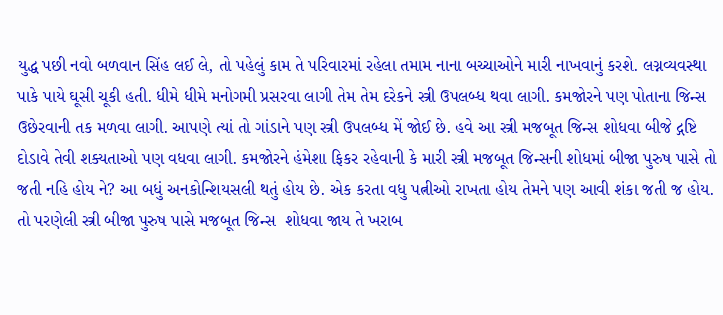યુદ્ધ પછી નવો બળવાન સિંહ લઈ લે, તો પહેલું કામ તે પરિવારમાં રહેલા તમામ નાના બચ્ચાઓને મારી નાખવાનું કરશે. લગ્નવ્યવસ્થા પાકે પાયે ઘૂસી ચૂકી હતી. ધીમે ધીમે મનોગમી પ્રસરવા લાગી તેમ તેમ દરેકને સ્ત્રી ઉપલબ્ધ થવા લાગી. કમજોરને પણ પોતાના જિન્સ ઉછેરવાની તક મળવા લાગી. આપણે ત્યાં તો ગાંડાને પણ સ્ત્રી ઉપલબ્ધ મેં જોઈ છે. હવે આ સ્ત્રી મજબૂત જિન્સ શોધવા બીજે દ્ગષ્ટિ દોડાવે તેવી શક્યતાઓ પણ વધવા લાગી. કમજોરને હંમેશા ફિકર રહેવાની કે મારી સ્ત્રી મજબૂત જિન્સની શોધમાં બીજા પુરુષ પાસે તો જતી નહિ હોય ને? આ બધું અનકોન્શિયસલી થતું હોય છે. એક કરતા વધુ પત્નીઓ રાખતા હોય તેમને પણ આવી શંકા જતી જ હોય. તો પરણેલી સ્ત્રી બીજા પુરુષ પાસે મજબૂત જિન્સ  શોધવા જાય તે ખરાબ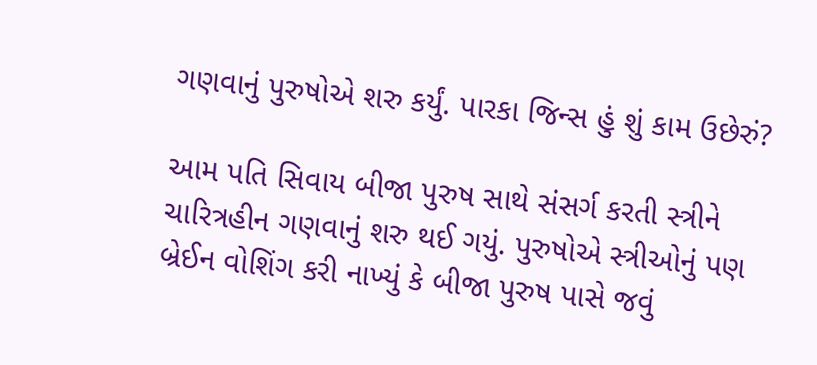ગણવાનું પુરુષોએ શરુ કર્યું. પારકા જિન્સ હું શું કામ ઉછેરું?

આમ પતિ સિવાય બીજા પુરુષ સાથે સંસર્ગ કરતી સ્ત્રીને ચારિત્રહીન ગણવાનું શરુ થઈ ગયું. પુરુષોએ સ્ત્રીઓનું પણ બ્રેઈન વોશિંગ કરી નાખ્યું કે બીજા પુરુષ પાસે જવું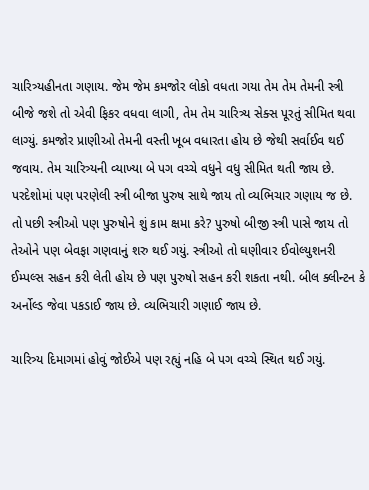ચારિત્ર્યહીનતા ગણાય. જેમ જેમ કમજોર લોકો વધતા ગયા તેમ તેમ તેમની સ્ત્રી બીજે જશે તો એવી ફિકર વધવા લાગી, તેમ તેમ ચારિત્ર્ય સેક્સ પૂરતું સીમિત થવા લાગ્યું. કમજોર પ્રાણીઓ તેમની વસ્તી ખૂબ વધારતા હોય છે જેથી સર્વાઈવ થઈ જવાય. તેમ ચારિત્ર્યની વ્યાખ્યા બે પગ વચ્ચે વધુને વધુ સીમિત થતી જાય છે. પરદેશોમાં પણ પરણેલી સ્ત્રી બીજા પુરુષ સાથે જાય તો વ્યભિચાર ગણાય જ છે. તો પછી સ્ત્રીઓ પણ પુરુષોને શું કામ ક્ષમા કરે? પુરુષો બીજી સ્ત્રી પાસે જાય તો તેઓને પણ બેવફા ગણવાનું શરુ થઈ ગયું. સ્ત્રીઓ તો ઘણીવાર ઈવોલ્યુશનરી ઈમ્પલ્સ સહન કરી લેતી હોય છે પણ પુરુષો સહન કરી શકતા નથી. બીલ ક્લીન્ટન કે અર્નોલ્ડ જેવા પકડાઈ જાય છે. વ્યભિચારી ગણાઈ જાય છે.

ચારિત્ર્ય દિમાગમાં હોવું જોઈએ પણ રહ્યું નહિ બે પગ વચ્ચે સ્થિત થઈ ગયું.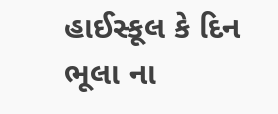હાઈસ્કૂલ કે દિન ભૂલા ના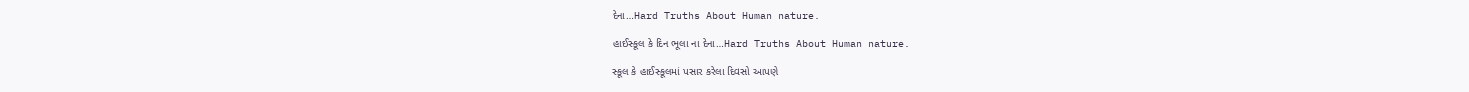દેના…Hard Truths About Human nature.

હાઈસ્કૂલ કે દિન ભૂલા ના દેના…Hard Truths About Human nature.

સ્કૂલ કે હાઈસ્કૂલમાં પસાર કરેલા દિવસો આપણે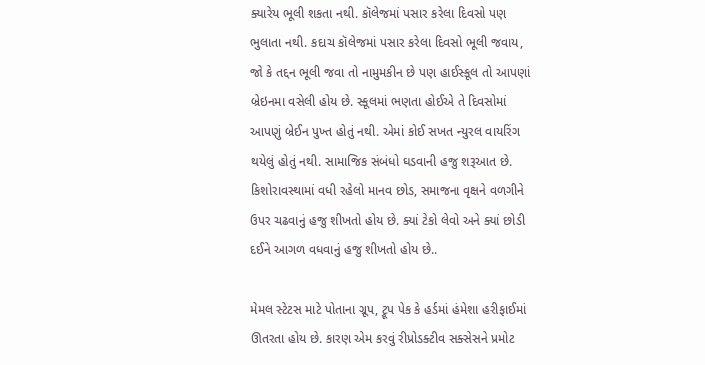ક્યારેય ભૂલી શકતા નથી. કૉલેજમાં પસાર કરેલા દિવસો પણ ભુલાતા નથી. કદાચ કૉલેજમાં પસાર કરેલા દિવસો ભૂલી જવાય, જો કે તદ્દન ભૂલી જવા તો નામુમકીન છે પણ હાઈસ્કૂલ તો આપણાં બ્રેઇનમા વસેલી હોય છે. સ્કૂલમાં ભણતા હોઈએ તે દિવસોમાં આપણું બ્રેઈન પુખ્ત હોતું નથી. એમાં કોઈ સખત ન્યુરલ વાયરિંગ થયેલું હોતું નથી. સામાજિક સંબંધો ઘડવાની હજુ શરૂઆત છે. કિશોરાવસ્થામાં વધી રહેલો માનવ છોડ, સમાજના વૃક્ષને વળગીને ઉપર ચઢવાનું હજુ શીખતો હોય છે. ક્યાં ટેકો લેવો અને ક્યાં છોડી દઈને આગળ વધવાનું હજુ શીખતો હોય છે..

મેમલ સ્ટેટસ માટે પોતાના ગ્રૂપ, ટ્રૂપ પેક કે હર્ડમાં હંમેશા હરીફાઈમાં ઊતરતા હોય છે. કારણ એમ કરવું રીપ્રોડક્ટીવ સક્સેસને પ્રમોટ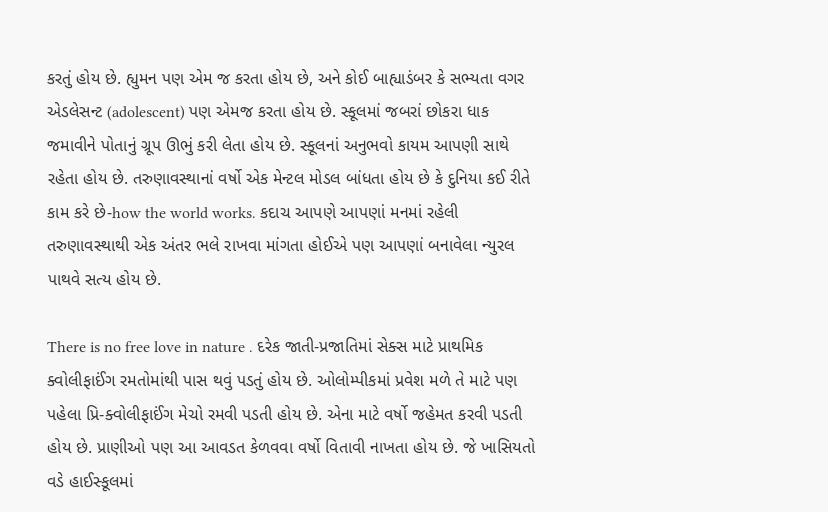કરતું હોય છે. હ્યુમન પણ એમ જ કરતા હોય છે, અને કોઈ બાહ્યાડંબર કે સભ્યતા વગર એડલેસન્ટ (adolescent) પણ એમજ કરતા હોય છે. સ્કૂલમાં જબરાં છોકરા ધાક જમાવીને પોતાનું ગ્રૂપ ઊભું કરી લેતા હોય છે. સ્કૂલનાં અનુભવો કાયમ આપણી સાથે રહેતા હોય છે. તરુણાવસ્થાનાં વર્ષો એક મેન્ટલ મોડલ બાંધતા હોય છે કે દુનિયા કઈ રીતે કામ કરે છે-how the world works. કદાચ આપણે આપણાં મનમાં રહેલી તરુણાવસ્થાથી એક અંતર ભલે રાખવા માંગતા હોઈએ પણ આપણાં બનાવેલા ન્યુરલ પાથવે સત્ય હોય છે.

There is no free love in nature . દરેક જાતી-પ્રજાતિમાં સેક્સ માટે પ્રાથમિક ક્વોલીફાઈંગ રમતોમાંથી પાસ થવું પડતું હોય છે. ઓલોમ્પીકમાં પ્રવેશ મળે તે માટે પણ પહેલા પ્રિ-ક્વોલીફાઈંગ મેચો રમવી પડતી હોય છે. એના માટે વર્ષો જહેમત કરવી પડતી હોય છે. પ્રાણીઓ પણ આ આવડત કેળવવા વર્ષો વિતાવી નાખતા હોય છે. જે ખાસિયતો વડે હાઈસ્કૂલમાં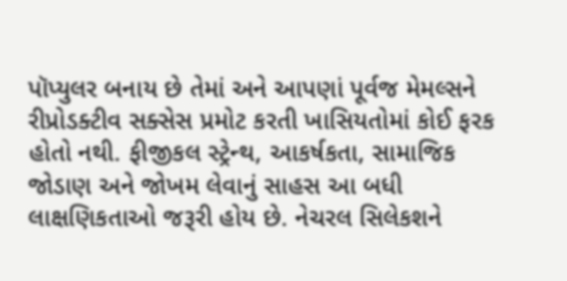પૉપ્યુલર બનાય છે તેમાં અને આપણાં પૂર્વજ મેમલ્સને રીપ્રોડક્ટીવ સક્સેસ પ્રમોટ કરતી ખાસિયતોમાં કોઈ ફરક હોતો નથી. ફીજીકલ સ્ટ્રેન્થ, આકર્ષકતા, સામાજિક જોડાણ અને જોખમ લેવાનું સાહસ આ બધી લાક્ષણિકતાઓ જરૂરી હોય છે. નેચરલ સિલેકશને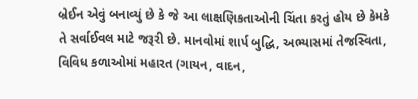બ્રેઈન એવું બનાવ્યું છે કે જે આ લાક્ષણિકતાઓની ચિંતા કરતું હોય છે કેમકે તે સર્વાઈવલ માટે જરૂરી છે. માનવોમાં શાર્પ બુદ્ધિ, અભ્યાસમાં તેજસ્વિતા, વિવિધ કળાઓમાં મહારત (ગાયન, વાદન,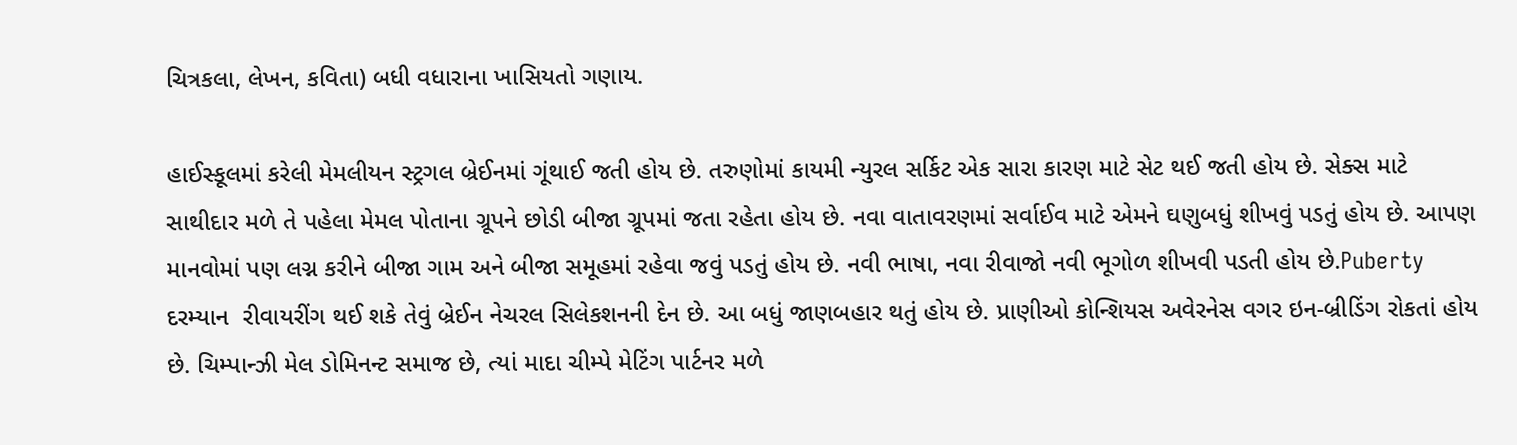ચિત્રકલા, લેખન, કવિતા) બધી વધારાના ખાસિયતો ગણાય.

હાઈસ્કૂલમાં કરેલી મેમલીયન સ્ટ્રગલ બ્રેઈનમાં ગૂંથાઈ જતી હોય છે. તરુણોમાં કાયમી ન્યુરલ સર્કિટ એક સારા કારણ માટે સેટ થઈ જતી હોય છે. સેક્સ માટે સાથીદાર મળે તે પહેલા મેમલ પોતાના ગ્રૂપને છોડી બીજા ગ્રૂપમાં જતા રહેતા હોય છે. નવા વાતાવરણમાં સર્વાઈવ માટે એમને ઘણુબધું શીખવું પડતું હોય છે. આપણ માનવોમાં પણ લગ્ન કરીને બીજા ગામ અને બીજા સમૂહમાં રહેવા જવું પડતું હોય છે. નવી ભાષા, નવા રીવાજો નવી ભૂગોળ શીખવી પડતી હોય છે.Puberty દરમ્યાન  રીવાયરીંગ થઈ શકે તેવું બ્રેઈન નેચરલ સિલેકશનની દેન છે. આ બધું જાણબહાર થતું હોય છે. પ્રાણીઓ કોન્શિયસ અવેરનેસ વગર ઇન-બ્રીડિંગ રોકતાં હોય છે. ચિમ્પાન્ઝી મેલ ડોમિનન્ટ સમાજ છે, ત્યાં માદા ચીમ્પે મેટિંગ પાર્ટનર મળે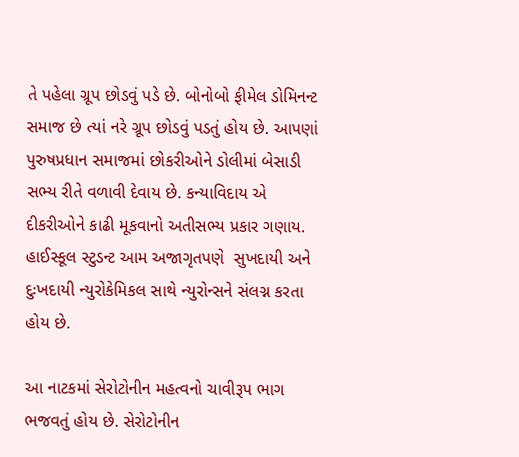તે પહેલા ગ્રૂપ છોડવું પડે છે. બોનોબો ફીમેલ ડોમિનન્ટ સમાજ છે ત્યાં નરે ગ્રૂપ છોડવું પડતું હોય છે. આપણાં પુરુષપ્રધાન સમાજમાં છોકરીઓને ડોલીમાં બેસાડી સભ્ય રીતે વળાવી દેવાય છે. કન્યાવિદાય એ દીકરીઓને કાઢી મૂકવાનો અતીસભ્ય પ્રકાર ગણાય. હાઈસ્કૂલ સ્ટુડન્ટ આમ અજાગૃતપણે  સુખદાયી અને દુઃખદાયી ન્યુરોકેમિકલ સાથે ન્યુરોન્સને સંલગ્ન કરતા હોય છે.

આ નાટકમાં સેરોટોનીન મહત્વનો ચાવીરૂપ ભાગ ભજવતું હોય છે. સેરોટોનીન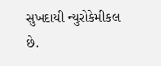સુખદાયી ન્યુરોકેમીકલ છે.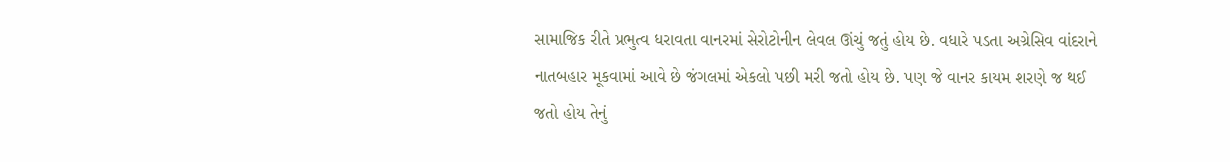સામાજિક રીતે પ્રભુત્વ ધરાવતા વાનરમાં સેરોટોનીન લેવલ ઊંચું જતું હોય છે. વધારે પડતા અગ્રેસિવ વાંદરાને નાતબહાર મૂકવામાં આવે છે જંગલમાં એકલો પછી મરી જતો હોય છે. પણ જે વાનર કાયમ શરણે જ થઈ જતો હોય તેનું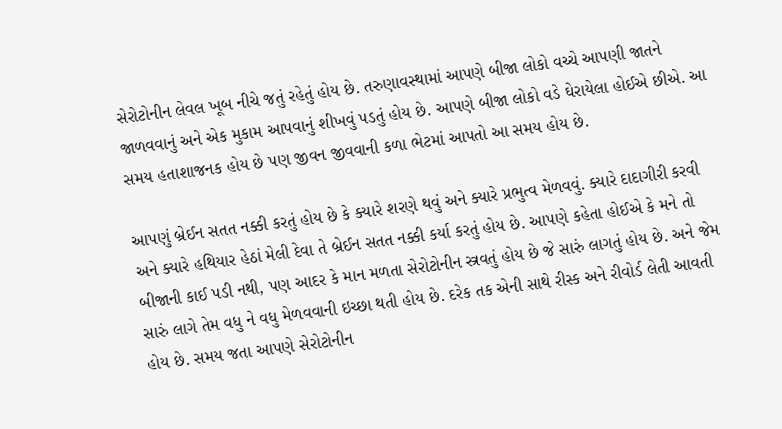સેરોટોનીન લેવલ ખૂબ નીચે જતું રહેતું હોય છે. તરુણાવસ્થામાં આપણે બીજા લોકો વચ્ચે આપણી જાતને જાળવવાનું અને એક મુકામ આપવાનું શીખવું પડતું હોય છે. આપણે બીજા લોકો વડે ઘેરાયેલા હોઈએ છીએ. આ સમય હતાશાજનક હોય છે પણ જીવન જીવવાની કળા ભેટમાં આપતો આ સમય હોય છે.

આપણું બ્રેઈન સતત નક્કી કરતું હોય છે કે ક્યારે શરણે થવું અને ક્યારે પ્રભુત્વ મેળવવું. ક્યારે દાદાગીરી કરવી અને ક્યારે હથિયાર હેઠાં મેલી દેવા તે બ્રેઈન સતત નક્કી કર્યા કરતું હોય છે. આપણે કહેતા હોઈએ કે મને તો બીજાની કાઈ પડી નથી, પણ આદર કે માન મળતા સેરોટોનીન સ્ત્રવતું હોય છે જે સારું લાગતું હોય છે. અને જેમ સારું લાગે તેમ વધુ ને વધુ મેળવવાની ઇચ્છા થતી હોય છે. દરેક તક એની સાથે રીસ્ક અને રીવોર્ડ લેતી આવતી હોય છે. સમય જતા આપણે સેરોટોનીન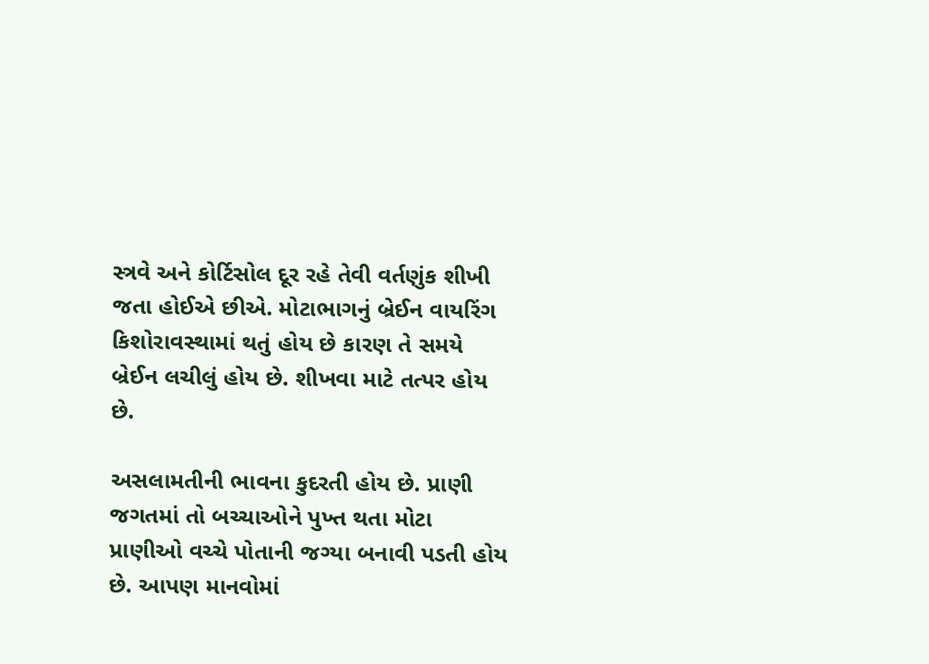સ્ત્રવે અને કોર્ટિસોલ દૂર રહે તેવી વર્તણુંક શીખી જતા હોઈએ છીએ. મોટાભાગનું બ્રેઈન વાયરિંગ કિશોરાવસ્થામાં થતું હોય છે કારણ તે સમયે બ્રેઈન લચીલું હોય છે. શીખવા માટે તત્પર હોય છે.

અસલામતીની ભાવના કુદરતી હોય છે. પ્રાણી જગતમાં તો બચ્ચાઓને પુખ્ત થતા મોટા પ્રાણીઓ વચ્ચે પોતાની જગ્યા બનાવી પડતી હોય છે. આપણ માનવોમાં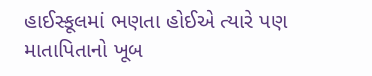હાઈસ્કૂલમાં ભણતા હોઈએ ત્યારે પણ માતાપિતાનો ખૂબ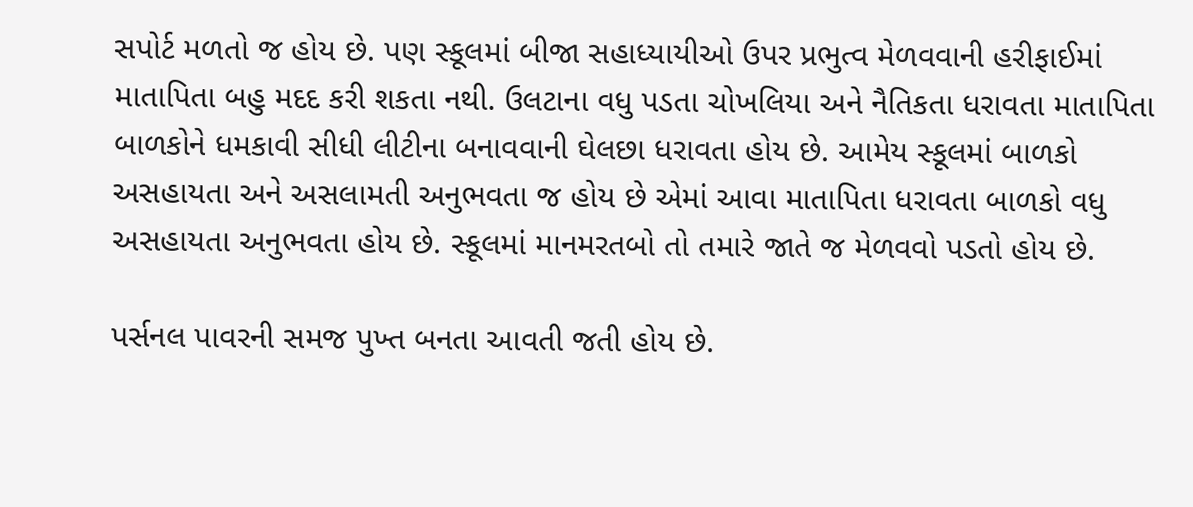સપોર્ટ મળતો જ હોય છે. પણ સ્કૂલમાં બીજા સહાધ્યાયીઓ ઉપર પ્રભુત્વ મેળવવાની હરીફાઈમાં માતાપિતા બહુ મદદ કરી શકતા નથી. ઉલટાના વધુ પડતા ચોખલિયા અને નૈતિકતા ધરાવતા માતાપિતા બાળકોને ધમકાવી સીધી લીટીના બનાવવાની ઘેલછા ધરાવતા હોય છે. આમેય સ્કૂલમાં બાળકો અસહાયતા અને અસલામતી અનુભવતા જ હોય છે એમાં આવા માતાપિતા ધરાવતા બાળકો વધુ અસહાયતા અનુભવતા હોય છે. સ્કૂલમાં માનમરતબો તો તમારે જાતે જ મેળવવો પડતો હોય છે.

પર્સનલ પાવરની સમજ પુખ્ત બનતા આવતી જતી હોય છે.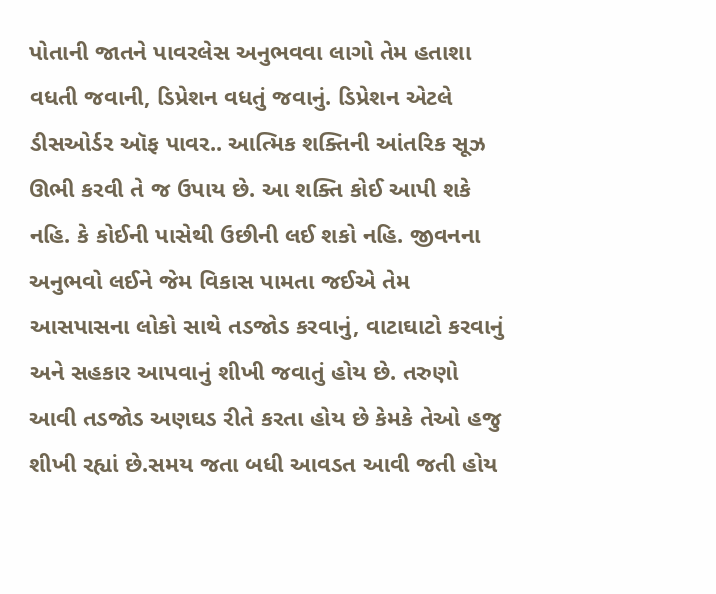પોતાની જાતને પાવરલેસ અનુભવવા લાગો તેમ હતાશા વધતી જવાની, ડિપ્રેશન વધતું જવાનું. ડિપ્રેશન એટલે ડીસઓર્ડર ઑફ પાવર.. આત્મિક શક્તિની આંતરિક સૂઝ ઊભી કરવી તે જ ઉપાય છે. આ શક્તિ કોઈ આપી શકે નહિ. કે કોઈની પાસેથી ઉછીની લઈ શકો નહિ. જીવનના અનુભવો લઈને જેમ વિકાસ પામતા જઈએ તેમ આસપાસના લોકો સાથે તડજોડ કરવાનું, વાટાઘાટો કરવાનું અને સહકાર આપવાનું શીખી જવાતું હોય છે. તરુણો આવી તડજોડ અણઘડ રીતે કરતા હોય છે કેમકે તેઓ હજુ શીખી રહ્યાં છે.સમય જતા બધી આવડત આવી જતી હોય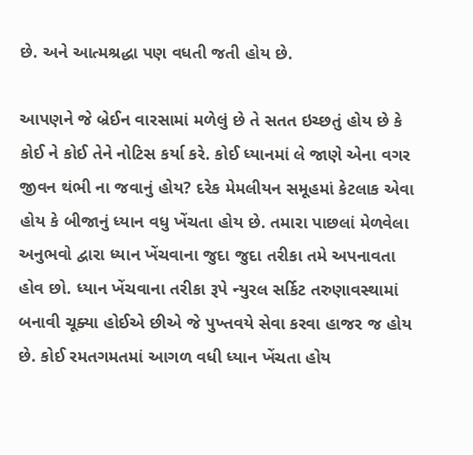છે. અને આત્મશ્રદ્ધા પણ વધતી જતી હોય છે.

આપણને જે બ્રેઈન વારસામાં મળેલું છે તે સતત ઇચ્છતું હોય છે કે કોઈ ને કોઈ તેને નોટિસ કર્યા કરે. કોઈ ધ્યાનમાં લે જાણે એના વગર જીવન થંભી ના જવાનું હોય? દરેક મેમલીયન સમૂહમાં કેટલાક એવા હોય કે બીજાનું ધ્યાન વધુ ખેંચતા હોય છે. તમારા પાછલાં મેળવેલા અનુભવો દ્વારા ધ્યાન ખેંચવાના જુદા જુદા તરીકા તમે અપનાવતા હોવ છો. ધ્યાન ખેંચવાના તરીકા રૂપે ન્યુરલ સર્કિટ તરુણાવસ્થામાં બનાવી ચૂક્યા હોઈએ છીએ જે પુખ્તવયે સેવા કરવા હાજર જ હોય છે. કોઈ રમતગમતમાં આગળ વધી ધ્યાન ખેંચતા હોય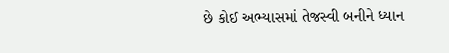છે કોઈ અભ્યાસમાં તેજસ્વી બનીને ધ્યાન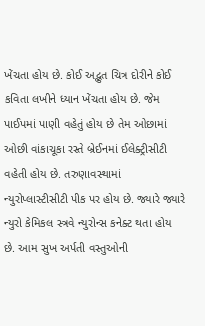ખેંચતા હોય છે. કોઈ અદ્ભુત ચિત્ર દોરીને કોઈ કવિતા લખીને ધ્યાન ખેંચતા હોય છે. જેમ પાઈપમાં પાણી વહેતું હોય છે તેમ ઓછામાં ઓછી વાંકાચૂકા રસ્તે બ્રેઈનમાં ઈલેક્ટ્રીસીટી વહેતી હોય છે. તરુણાવસ્થામાં ન્યુરોપ્લાસ્ટીસીટી પીક પર હોય છે. જ્યારે જ્યારે ન્યુરો કેમિકલ સ્ત્રવે ન્યુરોન્સ કનેક્ટ થતા હોય છે. આમ સુખ અર્પતી વસ્તુઓની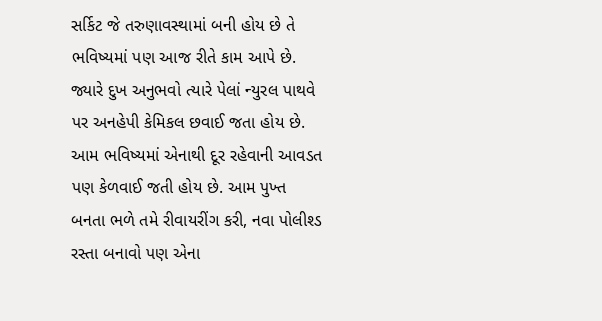સર્કિટ જે તરુણાવસ્થામાં બની હોય છે તે ભવિષ્યમાં પણ આજ રીતે કામ આપે છે. જ્યારે દુખ અનુભવો ત્યારે પેલાં ન્યુરલ પાથવે પર અનહેપી કેમિકલ છવાઈ જતા હોય છે. આમ ભવિષ્યમાં એનાથી દૂર રહેવાની આવડત પણ કેળવાઈ જતી હોય છે. આમ પુખ્ત બનતા ભળે તમે રીવાયરીંગ કરી, નવા પોલીશ્ડ રસ્તા બનાવો પણ એના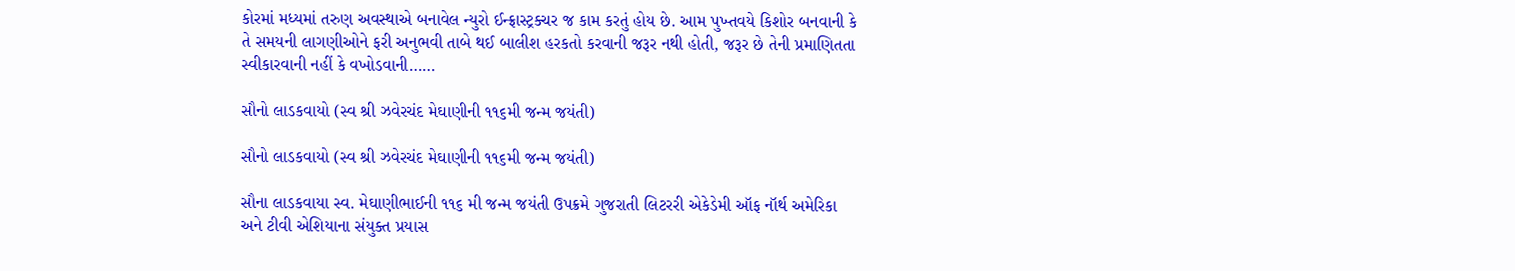કોરમાં મધ્યમાં તરુણ અવસ્થાએ બનાવેલ ન્યુરો ઈન્ફ્રાસ્ટ્રક્ચર જ કામ કરતું હોય છે. આમ પુખ્તવયે કિશોર બનવાની કે તે સમયની લાગણીઓને ફરી અનુભવી તાબે થઈ બાલીશ હરકતો કરવાની જરૂર નથી હોતી, જરૂર છે તેની પ્રમાણિતતા સ્વીકારવાની નહીં કે વખોડવાની……

સૌનો લાડકવાયો (સ્વ શ્રી ઝવેરચંદ મેઘાણીની ૧૧૬મી જન્મ જયંતી)

સૌનો લાડકવાયો (સ્વ શ્રી ઝવેરચંદ મેઘાણીની ૧૧૬મી જન્મ જયંતી)

સૌના લાડકવાયા સ્વ. મેઘાણીભાઈની ૧૧૬ મી જન્મ જયંતી ઉપક્રમે ગુજરાતી લિટરરી એકેડેમી ઑફ નૉર્થ અમેરિકા અને ટીવી એશિયાના સંયુક્ત પ્રયાસ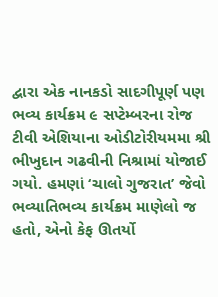દ્વારા એક નાનકડો સાદગીપૂર્ણ પણ ભવ્ય કાર્યક્રમ ૯ સપ્ટેમ્બરના રોજ ટીવી એશિયાના ઓડીટોરીયમમા શ્રી ભીખુદાન ગઢવીની નિશ્રામાં યોજાઈ ગયો. હમણાં ‘ચાલો ગુજરાત’ જેવો ભવ્યાતિભવ્ય કાર્યક્રમ માણેલો જ હતો, એનો કેફ ઊતર્યો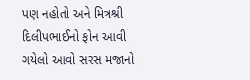પણ નહોતો અને મિત્રશ્રી દિલીપભાઈનો ફોન આવી ગયેલો આવો સરસ મજાનો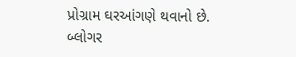પ્રોગ્રામ ઘરઆંગણે થવાનો છે. બ્લોગર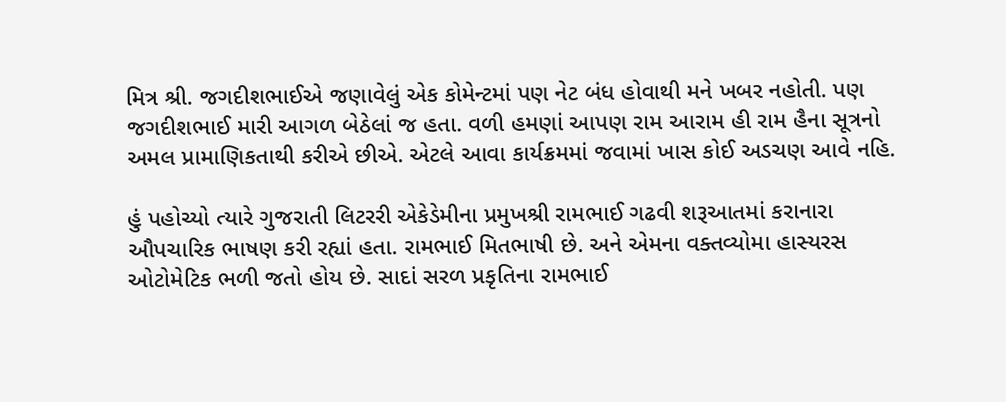મિત્ર શ્રી. જગદીશભાઈએ જણાવેલું એક કોમેન્ટમાં પણ નેટ બંધ હોવાથી મને ખબર નહોતી. પણ જગદીશભાઈ મારી આગળ બેઠેલાં જ હતા. વળી હમણાં આપણ રામ આરામ હી રામ હૈના સૂત્રનો અમલ પ્રામાણિકતાથી કરીએ છીએ. એટલે આવા કાર્યક્રમમાં જવામાં ખાસ કોઈ અડચણ આવે નહિ.

હું પહોચ્યો ત્યારે ગુજરાતી લિટરરી એકેડેમીના પ્રમુખશ્રી રામભાઈ ગઢવી શરૂઆતમાં કરાનારા ઔપચારિક ભાષણ કરી રહ્યાં હતા. રામભાઈ મિતભાષી છે. અને એમના વક્તવ્યોમા હાસ્યરસ ઓટોમેટિક ભળી જતો હોય છે. સાદાં સરળ પ્રકૃતિના રામભાઈ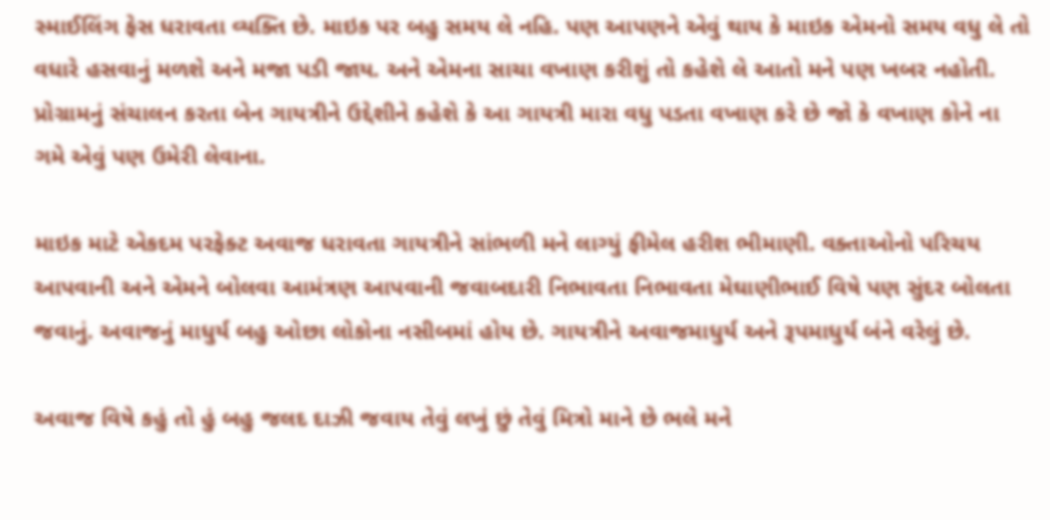સ્માઈલિંગ ફેસ ધરાવતા વ્યક્તિ છે. માઇક પર બહુ સમય લે નહિ. પણ આપણને એવું થાય કે માઇક એમનો સમય વધુ લે તો વધારે હસવાનું મળશે અને મજા પડી જાય. અને એમના સાચા વખાણ કરીશું તો કહેશે લે આતો મને પણ ખબર નહોતી. પ્રોગ્રામનું સંચાલન કરતા બેન ગાયત્રીને ઉદ્દેશીને કહેશે કે આ ગાયત્રી મારા વધુ પડતા વખાણ કરે છે જો કે વખાણ કોને ના ગમે એવું પણ ઉમેરી લેવાના.

માઇક માટે એકદમ પરફેક્ટ અવાજ ધરાવતા ગાયત્રીને સાંભળી મને લાગ્યું ફીમેલ હરીશ ભીમાણી. વક્તાઓનો પરિચય આપવાની અને એમને બોલવા આમંત્રણ આપવાની જવાબદારી નિભાવતા નિભાવતા મેઘાણીભાઈ વિષે પણ સુંદર બોલતા જવાનું. અવાજનું માધુર્ય બહુ ઓછા લોકોના નસીબમાં હોય છે. ગાયત્રીને અવાજમાધુર્ય અને રૂપમાધુર્ય બંને વરેલું છે.

અવાજ વિષે કહું તો હું બહુ જલદ દાઝી જવાય તેવું લખું છું તેવું મિત્રો માને છે ભલે મને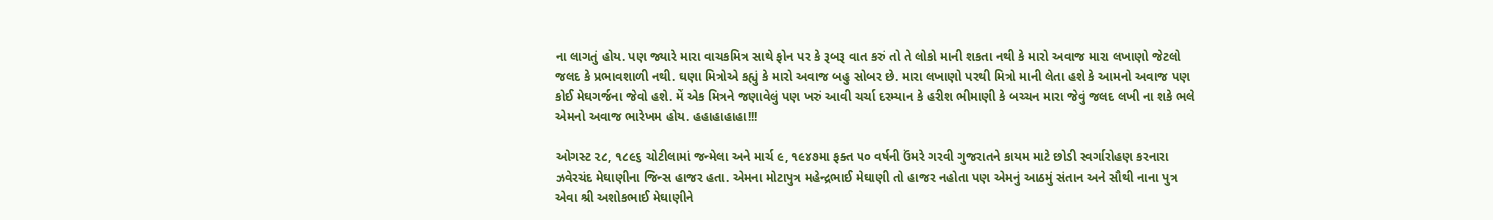ના લાગતું હોય. પણ જ્યારે મારા વાચકમિત્ર સાથે ફોન પર કે રૂબરૂ વાત કરું તો તે લોકો માની શકતા નથી કે મારો અવાજ મારા લખાણો જેટલો જલદ કે પ્રભાવશાળી નથી. ઘણા મિત્રોએ કહ્યું કે મારો અવાજ બહુ સોબર છે. મારા લખાણો પરથી મિત્રો માની લેતા હશે કે આમનો અવાજ પણ કોઈ મેઘગર્જના જેવો હશે. મેં એક મિત્રને જણાવેલું પણ ખરું આવી ચર્ચા દરમ્યાન કે હરીશ ભીમાણી કે બચ્ચન મારા જેવું જલદ લખી ના શકે ભલે એમનો અવાજ ભારેખમ હોય. હહાહાહાહા!!!

ઓગસ્ટ ૨૮, ૧૮૯૬ ચોટીલામાં જન્મેલા અને માર્ચ ૯, ૧૯૪૭મા ફક્ત ૫૦ વર્ષની ઉંમરે ગરવી ગુજરાતને કાયમ માટે છોડી સ્વર્ગારોહણ કરનારા ઝવેરચંદ મેઘાણીના જિન્સ હાજર હતા. એમના મોટાપુત્ર મહેન્દ્રભાઈ મેઘાણી તો હાજર નહોતા પણ એમનું આઠમું સંતાન અને સૌથી નાના પુત્ર એવા શ્રી અશોકભાઈ મેઘાણીને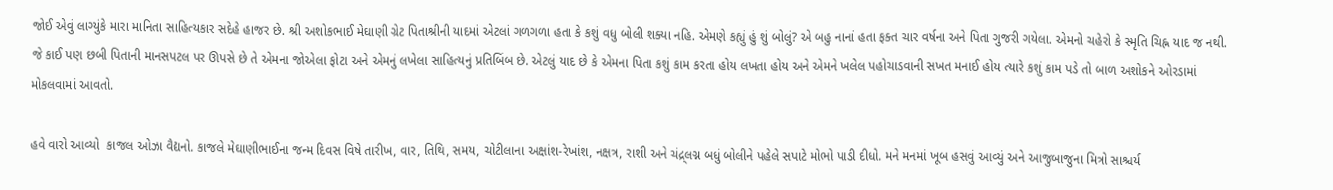જોઈ એવું લાગ્યુંકે મારા માનિતા સાહિત્યકાર સદેહે હાજર છે. શ્રી અશોકભાઈ મેઘાણી ગ્રેટ પિતાશ્રીની યાદમાં એટલાં ગળગળા હતા કે કશું વધુ બોલી શક્યા નહિ. એમણે કહ્યું હું શું બોલું? એ બહુ નાનાં હતા ફક્ત ચાર વર્ષના અને પિતા ગુજરી ગયેલા. એમનો ચહેરો કે સ્મૃતિ ચિહ્ન યાદ જ નથી. જે કાઈ પણ છબી પિતાની માનસપટલ પર ઊપસે છે તે એમના જોએલા ફોટા અને એમનું લખેલા સાહિત્યનું પ્રતિબિંબ છે. એટલું યાદ છે કે એમના પિતા કશું કામ કરતા હોય લખતા હોય અને એમને ખલેલ પહોચાડવાની સખત મનાઈ હોય ત્યારે કશું કામ પડે તો બાળ અશોકને ઓરડામાં મોકલવામાં આવતો.

હવે વારો આવ્યો  કાજલ ઓઝા વૈદ્યનો. કાજલે મેઘાણીભાઈના જન્મ દિવસ વિષે તારીખ, વાર, તિથિ, સમય, ચોટીલાના અક્ષાંશ-રેખાંશ, નક્ષત્ર, રાશી અને ચંદ્ર્લગ્ન બધું બોલીને પહેલે સપાટે મોભો પાડી દીધો. મને મનમાં ખૂબ હસવું આવ્યું અને આજુબાજુના મિત્રો સાશ્ચર્ય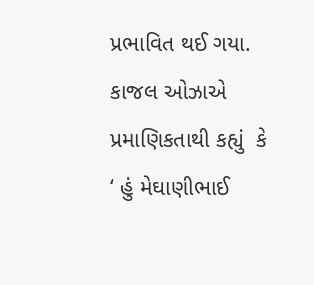પ્રભાવિત થઈ ગયા. કાજલ ઓઝાએ પ્રમાણિકતાથી કહ્યું  કે ‘ હું મેઘાણીભાઈ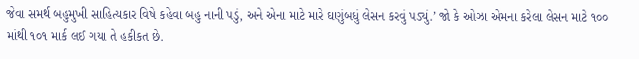જેવા સમર્થ બહુમુખી સાહિત્યકાર વિષે કહેવા બહુ નાની પડું, અને એના માટે મારે ઘણુંબધું લેસન કરવું પડ્યું.’ જો કે ઓઝા એમના કરેલા લેસન માટે ૧૦૦ માંથી ૧૦૧ માર્ક લઈ ગયા તે હકીકત છે.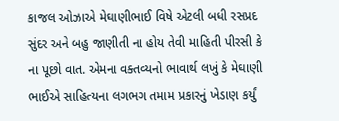કાજલ ઓઝાએ મેઘાણીભાઈ વિષે એટલી બધી રસપ્રદ સુંદર અને બહુ જાણીતી ના હોય તેવી માહિતી પીરસી કે ના પૂછો વાત. એમના વક્તવ્યનો ભાવાર્થ લખું કે મેઘાણી ભાઈએ સાહિત્યના લગભગ તમામ પ્રકારનું ખેડાણ કર્યું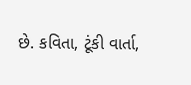છે. કવિતા, ટૂંકી વાર્તા,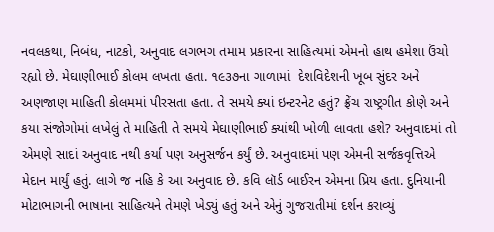નવલકથા, નિબંધ, નાટકો, અનુવાદ લગભગ તમામ પ્રકારના સાહિત્યમાં એમનો હાથ હમેશા ઉંચો રહ્યો છે. મેઘાણીભાઈ કોલમ લખતા હતા. ૧૯૩૭ના ગાળામાં  દેશવિદેશની ખૂબ સુંદર અને અણજાણ માહિતી કોલમમાં પીરસતા હતા. તે સમયે ક્યાં ઇન્ટરનેટ હતું? ફ્રેંચ રાષ્ટ્રગીત કોણે અને કયા સંજોગોમાં લખેલું તે માહિતી તે સમયે મેઘાણીભાઈ ક્યાંથી ખોળી લાવતા હશે? અનુવાદમાં તો એમણે સાદાં અનુવાદ નથી કર્યા પણ અનુસર્જન કર્યું છે. અનુવાદમાં પણ એમની સર્જકવૃત્તિએ મેદાન માર્યું હતું. લાગે જ નહિ કે આ અનુવાદ છે. કવિ લૉર્ડ બાઈરન એમના પ્રિય હતા. દુનિયાની મોટાભાગની ભાષાના સાહિત્યને તેમણે ખેડ્યું હતું અને એનું ગુજરાતીમાં દર્શન કરાવ્યું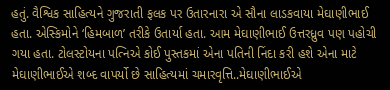હતું. વૈશ્વિક સાહિત્યને ગુજરાતી ફલક પર ઉતારનારા એ સૌના લાડકવાયા મેઘાણીભાઈ હતા. એસ્કિમોને ‘હિમબાળ’ તરીકે ઉતાર્યા હતા. આમ મેઘાણીભાઈ ઉત્તરધ્રુવ પણ પહોચી ગયા હતા. ટોલસ્ટોયના પત્નિએ કોઈ પુસ્તકમાં એના પતિની નિંદા કરી હશે એના માટે મેઘાણીભાઈએ શબ્દ વાપર્યો છે સાહિત્યમાં ચમારવૃત્તિ..મેઘાણીભાઈએ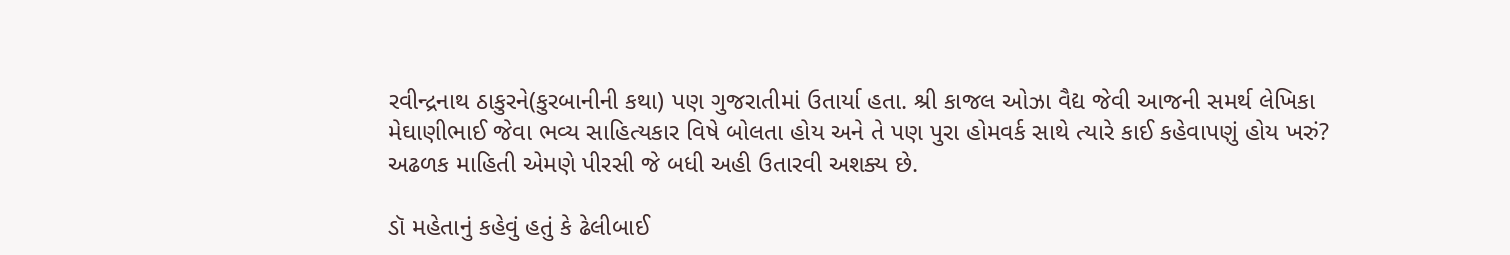રવીન્દ્રનાથ ઠાકુરને(કુરબાનીની કથા) પણ ગુજરાતીમાં ઉતાર્યા હતા. શ્રી કાજલ ઓઝા વૈદ્ય જેવી આજની સમર્થ લેખિકા મેઘાણીભાઈ જેવા ભવ્ય સાહિત્યકાર વિષે બોલતા હોય અને તે પણ પુરા હોમવર્ક સાથે ત્યારે કાઈ કહેવાપણું હોય ખરું? અઢળક માહિતી એમણે પીરસી જે બધી અહી ઉતારવી અશક્ય છે.

ડૉ મહેતાનું કહેવું હતું કે ઢેલીબાઈ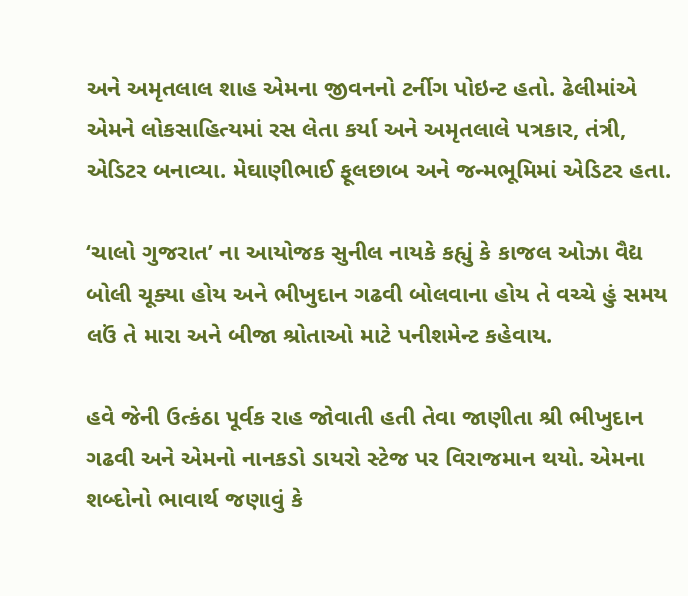અને અમૃતલાલ શાહ એમના જીવનનો ટર્નીગ પોઇન્ટ હતો. ઢેલીમાંએ એમને લોકસાહિત્યમાં રસ લેતા કર્યા અને અમૃતલાલે પત્રકાર, તંત્રી, એડિટર બનાવ્યા. મેઘાણીભાઈ ફૂલછાબ અને જન્મભૂમિમાં એડિટર હતા.

‘ચાલો ગુજરાત’ ના આયોજક સુનીલ નાયકે કહ્યું કે કાજલ ઓઝા વૈદ્ય બોલી ચૂક્યા હોય અને ભીખુદાન ગઢવી બોલવાના હોય તે વચ્ચે હું સમય લઉં તે મારા અને બીજા શ્રોતાઓ માટે પનીશમેન્ટ કહેવાય.

હવે જેની ઉત્કંઠા પૂર્વક રાહ જોવાતી હતી તેવા જાણીતા શ્રી ભીખુદાન ગઢવી અને એમનો નાનકડો ડાયરો સ્ટેજ પર વિરાજમાન થયો. એમના શબ્દોનો ભાવાર્થ જણાવું કે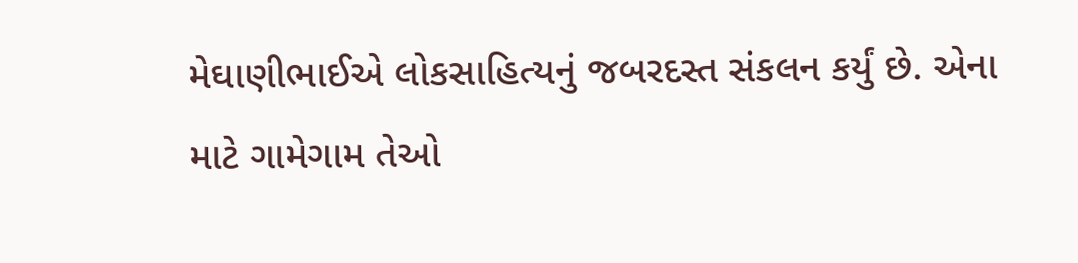મેઘાણીભાઈએ લોકસાહિત્યનું જબરદસ્ત સંકલન કર્યું છે. એના માટે ગામેગામ તેઓ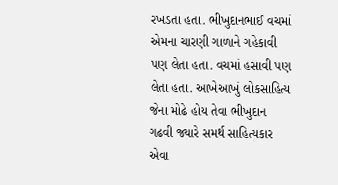રખડતા હતા. ભીખુદાનભાઈ વચમાં એમના ચારણી ગાળાને ગહેકાવી પણ લેતા હતા. વચમાં હસાવી પણ લેતા હતા. આખેઆખું લોકસાહિત્ય જેના મોઢે હોય તેવા ભીખુદાન ગઢવી જ્યારે સમર્થ સાહિત્યકાર એવા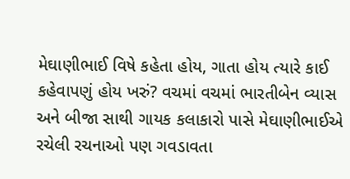મેઘાણીભાઈ વિષે કહેતા હોય, ગાતા હોય ત્યારે કાઈ કહેવાપણું હોય ખરું? વચમાં વચમાં ભારતીબેન વ્યાસ અને બીજા સાથી ગાયક કલાકારો પાસે મેઘાણીભાઈએ રચેલી રચનાઓ પણ ગવડાવતા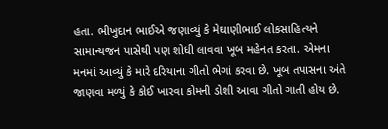હતા. ભીખુદાન ભાઈએ જણાવ્યું કે મેઘાણીભાઈ લોકસાહિત્યને સામાન્યજન પાસેથી પણ શોધી લાવવા ખૂબ મહેનત કરતા. એમના મનમાં આવ્યું કે મારે દરિયાના ગીતો ભેગાં કરવા છે. ખૂબ તપાસના અંતે જાણવા મળ્યું કે કોઈ ખારવા કોમની ડોશી આવા ગીતો ગાતી હોય છે.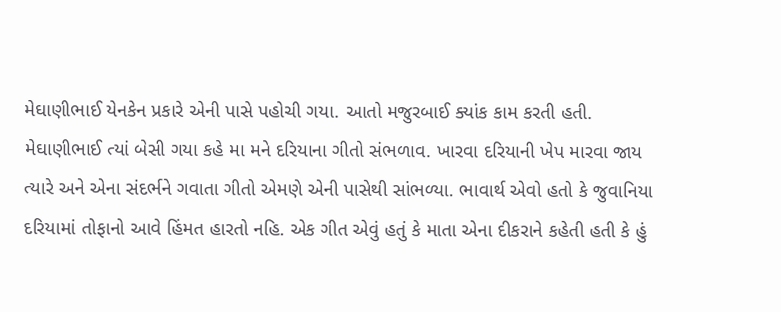મેઘાણીભાઈ યેનકેન પ્રકારે એની પાસે પહોચી ગયા. આતો મજુરબાઈ ક્યાંક કામ કરતી હતી. મેઘાણીભાઈ ત્યાં બેસી ગયા કહે મા મને દરિયાના ગીતો સંભળાવ. ખારવા દરિયાની ખેપ મારવા જાય ત્યારે અને એના સંદર્ભને ગવાતા ગીતો એમણે એની પાસેથી સાંભળ્યા. ભાવાર્થ એવો હતો કે જુવાનિયા દરિયામાં તોફાનો આવે હિંમત હારતો નહિ. એક ગીત એવું હતું કે માતા એના દીકરાને કહેતી હતી કે હું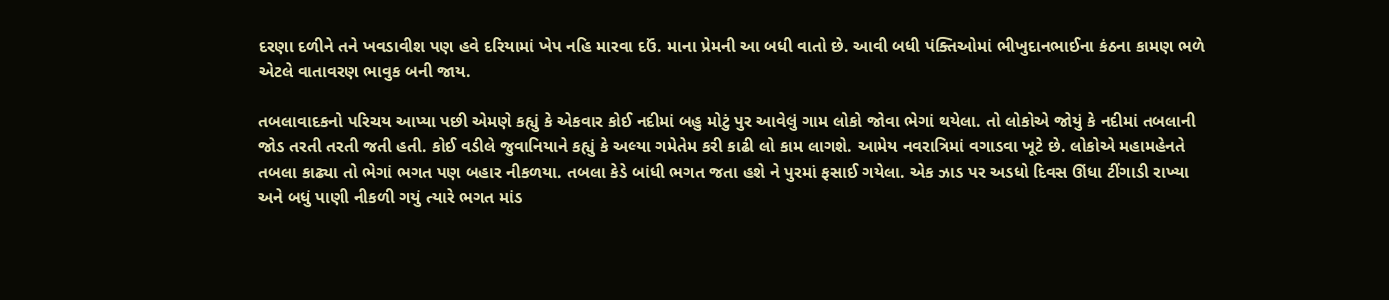દરણા દળીને તને ખવડાવીશ પણ હવે દરિયામાં ખેપ નહિ મારવા દઉં. માના પ્રેમની આ બધી વાતો છે. આવી બધી પંક્તિઓમાં ભીખુદાનભાઈના કંઠના કામણ ભળે એટલે વાતાવરણ ભાવુક બની જાય.

તબલાવાદકનો પરિચય આપ્યા પછી એમણે કહ્યું કે એકવાર કોઈ નદીમાં બહુ મોટું પુર આવેલું ગામ લોકો જોવા ભેગાં થયેલા. તો લોકોએ જોયું કે નદીમાં તબલાની જોડ તરતી તરતી જતી હતી. કોઈ વડીલે જુવાનિયાને કહ્યું કે અલ્યા ગમેતેમ કરી કાઢી લો કામ લાગશે. આમેય નવરાત્રિમાં વગાડવા ખૂટે છે. લોકોએ મહામહેનતે તબલા કાઢ્યા તો ભેગાં ભગત પણ બહાર નીકળયા. તબલા કેડે બાંધી ભગત જતા હશે ને પુરમાં ફસાઈ ગયેલા. એક ઝાડ પર અડધો દિવસ ઊંધા ટીંગાડી રાખ્યા અને બધું પાણી નીકળી ગયું ત્યારે ભગત માંડ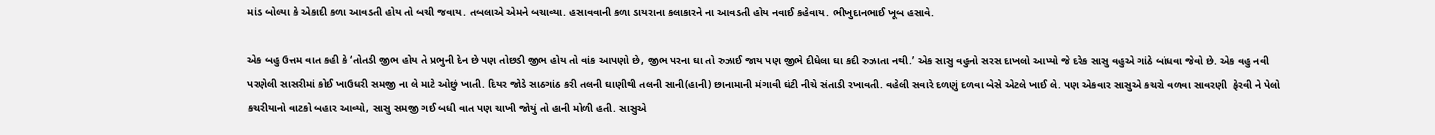માંડ બોલ્યા કે એકાદી કળા આવડતી હોય તો બચી જવાય. તબલાએ એમને બચાવ્યા. હસાવવાની કળા ડાયરાના કલાકારને ના આવડતી હોય નવાઈ કહેવાય. ભીખુદાનભાઈ ખૂબ હસાવે.

એક બહુ ઉત્તમ વાત કહી કે ‘તોતડી જીભ હોય તે પ્રભુની દેન છે પણ તોછડી જીભ હોય તો વાંક આપણો છે, જીભ પરના ઘા તો રુઝાઈ જાય પણ જીભે દીધેલા ઘા કદી રુઝાતા નથી.’ એક સાસુ વહુનો સરસ દાખલો આપ્યો જે દરેક સાસુ વહુએ ગાંઠે બાંધવા જેવો છે. એક વહુ નવી પરણેલી સાસરીમાં કોઈ ખાઉધરી સમજી ના લે માટે ઓછું ખાતી. દિયર જોડે સાઠગાંઠ કરી તલની ઘાણીથી તલની સાની(હાની) છાનામાની મંગાવી ઘંટી નીચે સંતાડી રખાવતી. વહેલી સવારે દળણું દળવા બેસે એટલે ખાઈ લે. પણ એકવાર સાસુએ કચરો વળવા સાવરણી  ફેરવી ને પેલો કચરીયાનો વાટકો બહાર આવ્યો, સાસુ સમજી ગઈ બધી વાત પણ ચાખી જોયું તો હાની મોળી હતી. સાસુએ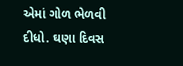એમાં ગોળ ભેળવી દીધો. ઘણા દિવસ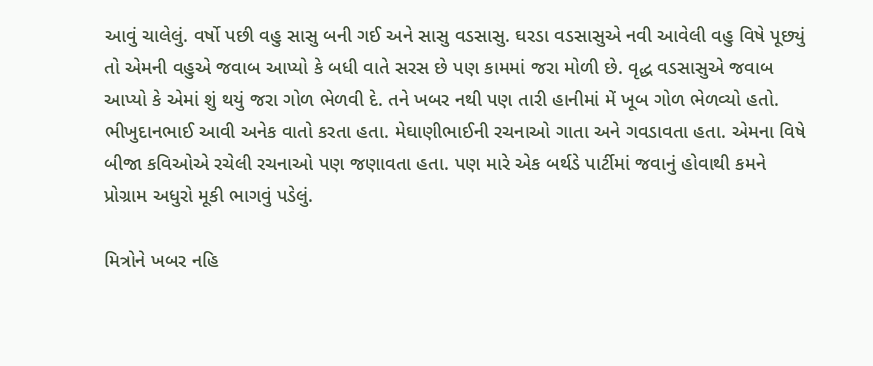આવું ચાલેલું. વર્ષો પછી વહુ સાસુ બની ગઈ અને સાસુ વડસાસુ. ઘરડા વડસાસુએ નવી આવેલી વહુ વિષે પૂછ્યું તો એમની વહુએ જવાબ આપ્યો કે બધી વાતે સરસ છે પણ કામમાં જરા મોળી છે. વૃદ્ધ વડસાસુએ જવાબ આપ્યો કે એમાં શું થયું જરા ગોળ ભેળવી દે. તને ખબર નથી પણ તારી હાનીમાં મેં ખૂબ ગોળ ભેળવ્યો હતો.
ભીખુદાનભાઈ આવી અનેક વાતો કરતા હતા. મેઘાણીભાઈની રચનાઓ ગાતા અને ગવડાવતા હતા. એમના વિષે બીજા કવિઓએ રચેલી રચનાઓ પણ જણાવતા હતા. પણ મારે એક બર્થડે પાર્ટીમાં જવાનું હોવાથી કમને પ્રોગ્રામ અધુરો મૂકી ભાગવું પડેલું.

મિત્રોને ખબર નહિ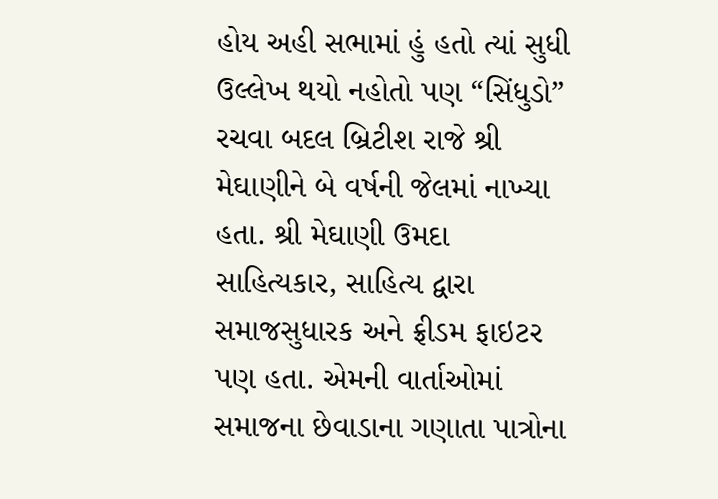હોય અહી સભામાં હું હતો ત્યાં સુધી ઉલ્લેખ થયો નહોતો પણ “સિંધુડો” રચવા બદલ બ્રિટીશ રાજે શ્રી મેઘાણીને બે વર્ષની જેલમાં નાખ્યા હતા. શ્રી મેઘાણી ઉમદા સાહિત્યકાર, સાહિત્ય દ્વારા સમાજસુધારક અને ફ્રીડમ ફાઇટર પણ હતા. એમની વાર્તાઓમાં સમાજના છેવાડાના ગણાતા પાત્રોના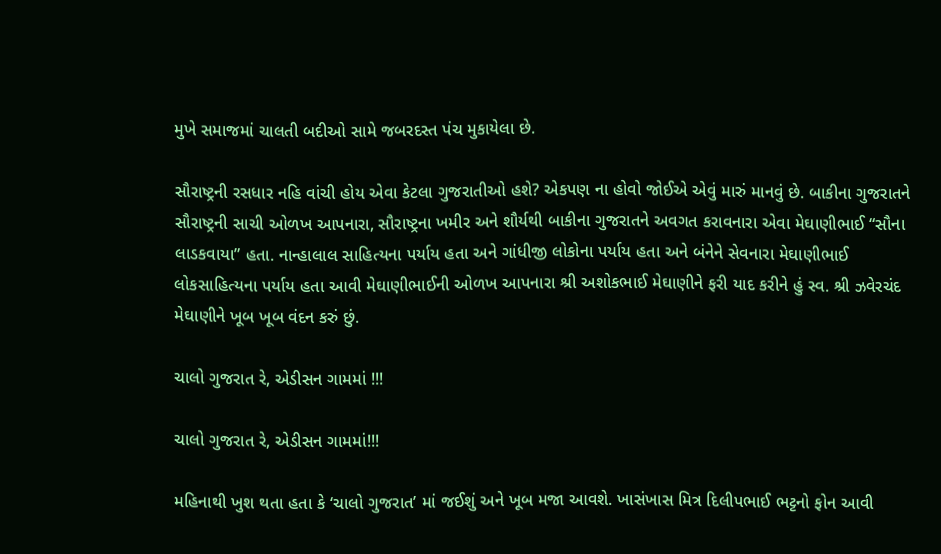મુખે સમાજમાં ચાલતી બદીઓ સામે જબરદસ્ત પંચ મુકાયેલા છે.

સૌરાષ્ટ્રની રસધાર નહિ વાંચી હોય એવા કેટલા ગુજરાતીઓ હશે? એકપણ ના હોવો જોઈએ એવું મારું માનવું છે. બાકીના ગુજરાતને સૌરાષ્ટ્રની સાચી ઓળખ આપનારા, સૌરાષ્ટ્રના ખમીર અને શૌર્યથી બાકીના ગુજરાતને અવગત કરાવનારા એવા મેઘાણીભાઈ “સૌના લાડકવાયા” હતા. નાન્હાલાલ સાહિત્યના પર્યાય હતા અને ગાંધીજી લોકોના પર્યાય હતા અને બંનેને સેવનારા મેઘાણીભાઈ લોકસાહિત્યના પર્યાય હતા આવી મેઘાણીભાઈની ઓળખ આપનારા શ્રી અશોકભાઈ મેઘાણીને ફરી યાદ કરીને હું સ્વ. શ્રી ઝવેરચંદ મેઘાણીને ખૂબ ખૂબ વંદન કરું છું.

ચાલો ગુજરાત રે, એડીસન ગામમાં !!!

ચાલો ગુજરાત રે, એડીસન ગામમાં!!!

મહિનાથી ખુશ થતા હતા કે ‘ચાલો ગુજરાત’ માં જઈશું અને ખૂબ મજા આવશે. ખાસંખાસ મિત્ર દિલીપભાઈ ભટ્ટનો ફોન આવી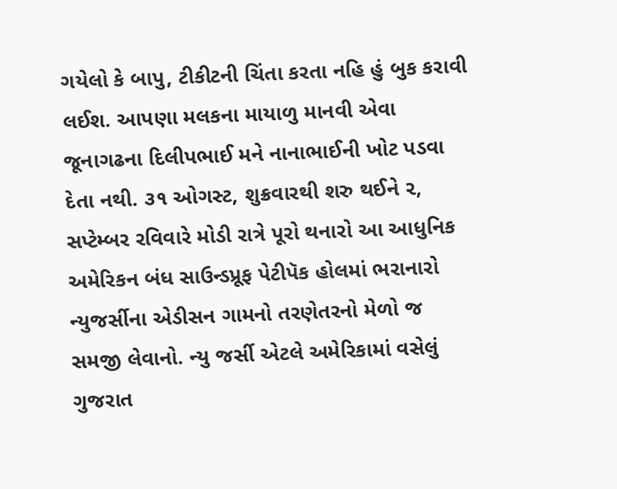ગયેલો કે બાપુ, ટીકીટની ચિંતા કરતા નહિ હું બુક કરાવી લઈશ. આપણા મલકના માયાળુ માનવી એવા જૂનાગઢના દિલીપભાઈ મને નાનાભાઈની ખોટ પડવા દેતા નથી. ૩૧ ઓગસ્ટ, શુક્રવારથી શરુ થઈને ૨, સપ્ટેમ્બર રવિવારે મોડી રાત્રે પૂરો થનારો આ આધુનિક અમેરિકન બંધ સાઉન્ડપ્રૂફ પેટીપૅક હોલમાં ભરાનારો ન્યુજર્સીના એડીસન ગામનો તરણેતરનો મેળો જ સમજી લેવાનો. ન્યુ જર્સી એટલે અમેરિકામાં વસેલું ગુજરાત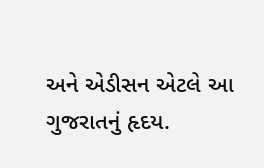અને એડીસન એટલે આ ગુજરાતનું હૃદય.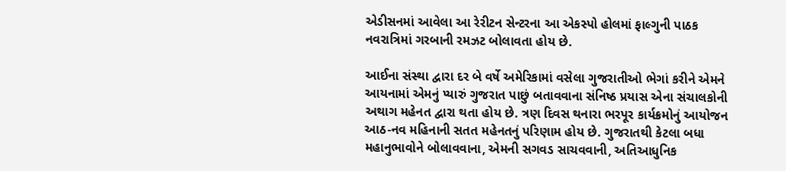એડીસનમાં આવેલા આ રેરીટન સેન્ટરના આ એકસ્પો હોલમાં ફાલ્ગુની પાઠક નવરાત્રિમાં ગરબાની રમઝટ બોલાવતા હોય છે.

આઈના સંસ્થા દ્વારા દર બે વર્ષે અમેરિકામાં વસેલા ગુજરાતીઓ ભેગાં કરીને એમને આયનામાં એમનું પ્યારું ગુજરાત પાછું બતાવવાના સંનિષ્ઠ પ્રયાસ એના સંચાલકોની અથાગ મહેનત દ્વારા થતા હોય છે. ત્રણ દિવસ થનારા ભરપૂર કાર્યક્રમોનું આયોજન આઠ-નવ મહિનાની સતત મહેનતનું પરિણામ હોય છે. ગુજરાતથી કેટલા બધા મહાનુભાવોને બોલાવવાના, એમની સગવડ સાચવવાની, અતિઆધુનિક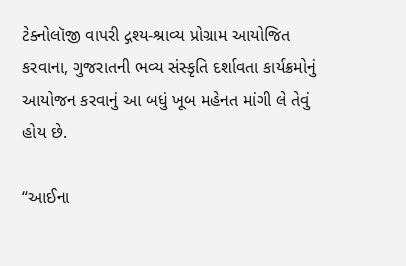ટેક્નોલૉજી વાપરી દ્ગશ્ય-શ્રાવ્ય પ્રોગ્રામ આયોજિત કરવાના, ગુજરાતની ભવ્ય સંસ્કૃતિ દર્શાવતા કાર્યક્રમોનું આયોજન કરવાનું આ બધું ખૂબ મહેનત માંગી લે તેવું હોય છે.

“આઈના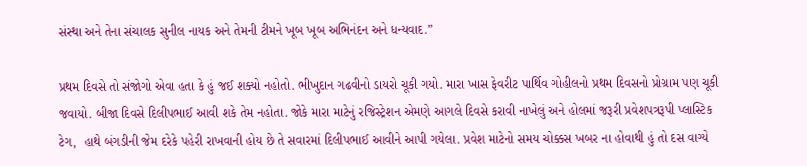સંસ્થા અને તેના સંચાલક સુનીલ નાયક અને તેમની ટીમને ખૂબ ખૂબ અભિનંદન અને ધન્યવાદ.”

પ્રથમ દિવસે તો સંજોગો એવા હતા કે હું જઈ શક્યો નહોતો. ભીખુદાન ગઢવીનો ડાયરો ચૂકી ગયો. મારા ખાસ ફેવરીટ પાર્થિવ ગોહીલનો પ્રથમ દિવસનો પ્રોગ્રામ પણ ચૂકી જવાયો. બીજા દિવસે દિલીપભાઈ આવી શકે તેમ નહોતા. જોકે મારા માટેનું રજિસ્ટ્રેશન એમણે આગલે દિવસે કરાવી નાખેલું અને હોલમાં જરૂરી પ્રવેશપત્રરૂપી પ્લાસ્ટિક ટેગ,  હાથે બંગડીની જેમ દરેકે પહેરી રાખવાની હોય છે તે સવારમાં દિલીપભાઈ આવીને આપી ગયેલા. પ્રવેશ માટેનો સમય ચોક્કસ ખબર ના હોવાથી હું તો દસ વાગ્યે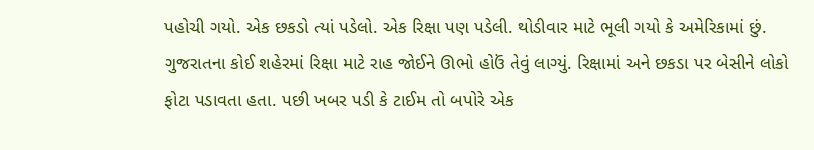પહોચી ગયો. એક છકડો ત્યાં પડેલો. એક રિક્ષા પણ પડેલી. થોડીવાર માટે ભૂલી ગયો કે અમેરિકામાં છું. ગુજરાતના કોઈ શહેરમાં રિક્ષા માટે રાહ જોઈને ઊભો હોઉં તેવું લાગ્યું. રિક્ષામાં અને છકડા પર બેસીને લોકો ફોટા પડાવતા હતા. પછી ખબર પડી કે ટાઈમ તો બપોરે એક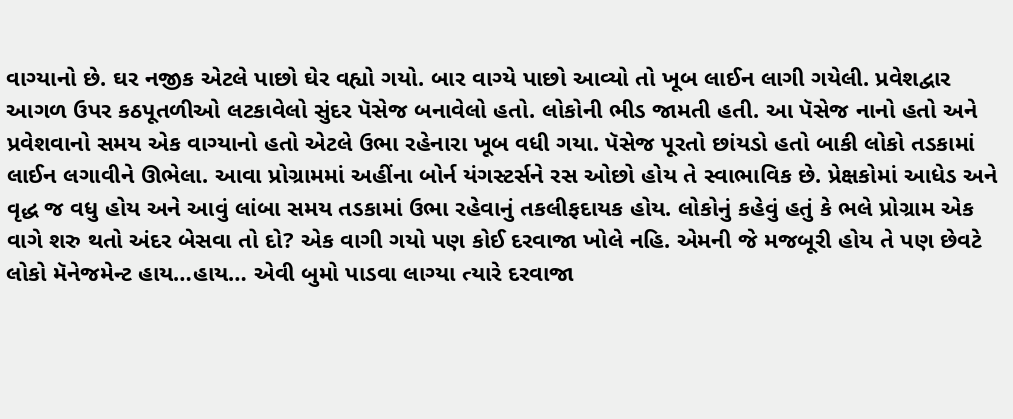વાગ્યાનો છે. ઘર નજીક એટલે પાછો ઘેર વહ્યો ગયો. બાર વાગ્યે પાછો આવ્યો તો ખૂબ લાઈન લાગી ગયેલી. પ્રવેશદ્વાર આગળ ઉપર કઠપૂતળીઓ લટકાવેલો સુંદર પૅસેજ બનાવેલો હતો. લોકોની ભીડ જામતી હતી. આ પૅસેજ નાનો હતો અને પ્રવેશવાનો સમય એક વાગ્યાનો હતો એટલે ઉભા રહેનારા ખૂબ વધી ગયા. પૅસેજ પૂરતો છાંયડો હતો બાકી લોકો તડકામાં લાઈન લગાવીને ઊભેલા. આવા પ્રોગ્રામમાં અહીંના બોર્ન યંગસ્ટર્સને રસ ઓછો હોય તે સ્વાભાવિક છે. પ્રેક્ષકોમાં આધેડ અને વૃદ્ધ જ વધુ હોય અને આવું લાંબા સમય તડકામાં ઉભા રહેવાનું તકલીફદાયક હોય. લોકોનું કહેવું હતું કે ભલે પ્રોગ્રામ એક વાગે શરુ થતો અંદર બેસવા તો દો? એક વાગી ગયો પણ કોઈ દરવાજા ખોલે નહિ. એમની જે મજબૂરી હોય તે પણ છેવટે લોકો મૅનેજમેન્ટ હાય…હાય… એવી બુમો પાડવા લાગ્યા ત્યારે દરવાજા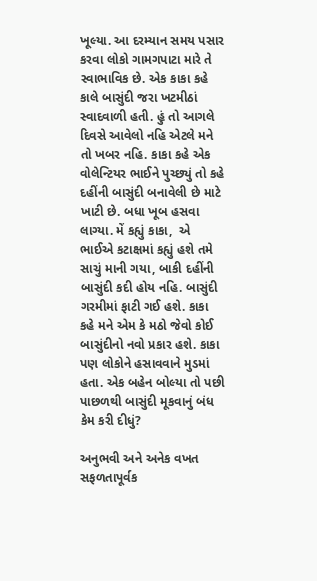ખૂલ્યા. આ દરમ્યાન સમય પસાર કરવા લોકો ગામગપાટા મારે તે સ્વાભાવિક છે. એક કાકા કહે કાલે બાસુંદી જરા ખટમીઠાં સ્વાદવાળી હતી. હું તો આગલે દિવસે આવેલો નહિ એટલે મને તો ખબર નહિ. કાકા કહે એક વોલેન્ટિયર ભાઈને પુચ્છ્યું તો કહે દહીંની બાસુંદી બનાવેલી છે માટે ખાટી છે. બધા ખૂબ હસવા લાગ્યા. મેં કહ્યું કાકા,  એ ભાઈએ કટાક્ષમાં કહ્યું હશે તમે સાચું માની ગયા, બાકી દહીંની બાસુંદી કદી હોય નહિ. બાસુંદી ગરમીમાં ફાટી ગઈ હશે. કાકા કહે મને એમ કે મઠો જેવો કોઈ બાસુંદીનો નવો પ્રકાર હશે. કાકા પણ લોકોને હસાવવાને મુડમાં હતા. એક બહેન બોલ્યા તો પછી પાછળથી બાસુંદી મૂકવાનું બંધ કેમ કરી દીધું?

અનુભવી અને અનેક વખત સફળતાપૂર્વક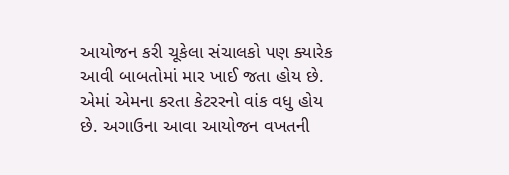આયોજન કરી ચૂકેલા સંચાલકો પણ ક્યારેક આવી બાબતોમાં માર ખાઈ જતા હોય છે. એમાં એમના કરતા કેટરરનો વાંક વધુ હોય છે. અગાઉના આવા આયોજન વખતની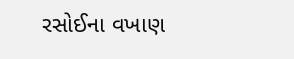રસોઈના વખાણ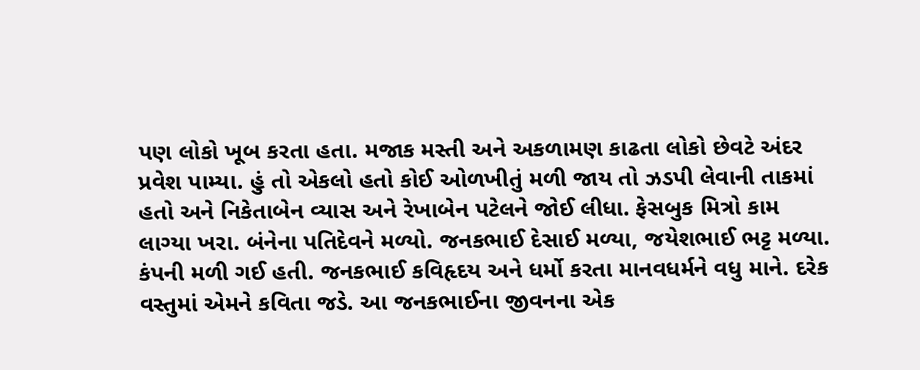પણ લોકો ખૂબ કરતા હતા. મજાક મસ્તી અને અકળામણ કાઢતા લોકો છેવટે અંદર પ્રવેશ પામ્યા. હું તો એકલો હતો કોઈ ઓળખીતું મળી જાય તો ઝડપી લેવાની તાકમાં હતો અને નિકેતાબેન વ્યાસ અને રેખાબેન પટેલને જોઈ લીધા. ફેસબુક મિત્રો કામ લાગ્યા ખરા. બંનેના પતિદેવને મળ્યો. જનકભાઈ દેસાઈ મળ્યા, જયેશભાઈ ભટ્ટ મળ્યા. કંપની મળી ગઈ હતી. જનકભાઈ કવિહૃદય અને ધર્મો કરતા માનવધર્મને વધુ માને. દરેક વસ્તુમાં એમને કવિતા જડે. આ જનકભાઈના જીવનના એક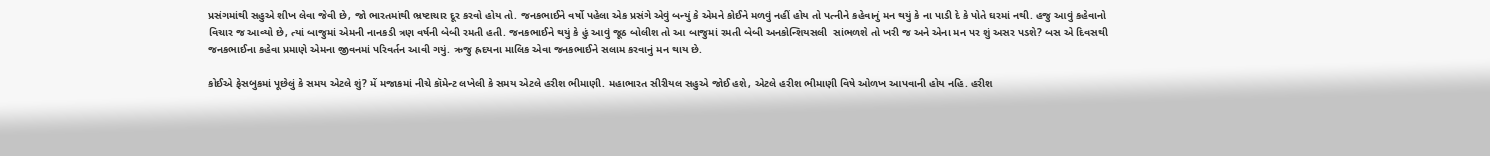પ્રસંગમાંથી સહુએ શીખ લેવા જેવી છે, જો ભારતમાંથી ભ્રષ્ટાચાર દૂર કરવો હોય તો. જનકભાઈને વર્ષો પહેલા એક પ્રસંગે એવું બન્યું કે એમને કોઈને મળવું નહીં હોય તો પત્નીને કહેવાનું મન થયું કે ના પાડી દે કે પોતે ઘરમાં નથી. હજુ આવું કહેવાનો વિચાર જ આવ્યો છે, ત્યાં બાજુમાં એમની નાનકડી ત્રણ વર્ષની બેબી રમતી હતી. જનકભાઈને થયું કે હું આવું જૂઠ બોલીશ તો આ બાજુમાં રમતી બેબી અનકોન્શિયસલી  સાંભળશે તો ખરી જ અને એના મન પર શું અસર પડશે? બસ એ દિવસથી જનકભાઈના કહેવા પ્રમાણે એમના જીવનમાં પરિવર્તન આવી ગયું. ઋજુ હ્રદયના માલિક એવા જનકભાઈને સલામ કરવાનું મન થાય છે.

કોઈએ ફેસબુકમાં પૂછેલું કે સમય એટલે શું? મેં મજાકમાં નીચે કૉમેન્ટ લખેલી કે સમય એટલે હરીશ ભીમાણી. મહાભારત સીરીયલ સહુએ જોઈ હશે, એટલે હરીશ ભીમાણી વિષે ઓળખ આપવાની હોય નહિ. હરીશ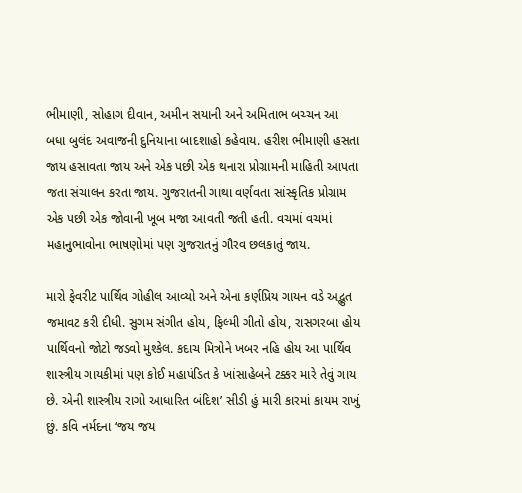ભીમાણી, સોહાગ દીવાન, અમીન સયાની અને અમિતાભ બચ્ચન આ બધા બુલંદ અવાજની દુનિયાના બાદશાહો કહેવાય. હરીશ ભીમાણી હસતા જાય હસાવતા જાય અને એક પછી એક થનારા પ્રોગ્રામની માહિતી આપતા જતા સંચાલન કરતા જાય. ગુજરાતની ગાથા વર્ણવતા સાંસ્કૃતિક પ્રોગ્રામ એક પછી એક જોવાની ખૂબ મજા આવતી જતી હતી. વચમાં વચમાં મહાનુભાવોના ભાષણોમાં પણ ગુજરાતનું ગૌરવ છલકાતું જાય.

મારો ફેવરીટ પાર્થિવ ગોહીલ આવ્યો અને એના કર્ણપ્રિય ગાયન વડે અદ્ભુત જમાવટ કરી દીધી. સુગમ સંગીત હોય, ફિલ્મી ગીતો હોય, રાસગરબા હોય પાર્થિવનો જોટો જડવો મુશ્કેલ. કદાચ મિત્રોને ખબર નહિ હોય આ પાર્થિવ શાસ્ત્રીય ગાયકીમાં પણ કોઈ મહાપંડિત કે ખાંસાહેબને ટક્કર મારે તેવું ગાય છે. એની શાસ્ત્રીય રાગો આધારિત બંદિશ’ સીડી હું મારી કારમાં કાયમ રાખું છું. કવિ નર્મદના ‘જય જય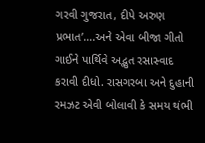ગરવી ગુજરાત, દીપે અરુણ પ્રભાત’….અને એવા બીજા ગીતો ગાઈને પાર્થિવે અદ્ભુત રસાસ્વાદ કરાવી દીધો. રાસગરબા અને દુહાની રમઝટ એવી બોલાવી કે સમય થંભી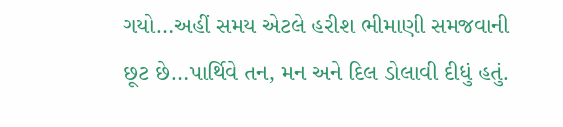ગયો…અહીં સમય એટલે હરીશ ભીમાણી સમજવાની છૂટ છે…પાર્થિવે તન, મન અને દિલ ડોલાવી દીધું હતું.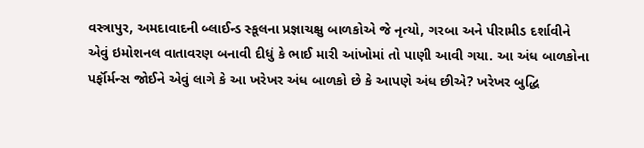વસ્ત્રાપુર, અમદાવાદની બ્લાઈન્ડ સ્કૂલના પ્રજ્ઞાચક્ષુ બાળકોએ જે નૃત્યો, ગરબા અને પીરામીડ દર્શાવીને એવું ઇમોશનલ વાતાવરણ બનાવી દીધું કે ભાઈ મારી આંખોમાં તો પાણી આવી ગયા. આ અંધ બાળકોના  પર્ફૉર્મન્સ જોઈને એવું લાગે કે આ ખરેખર અંધ બાળકો છે કે આપણે અંધ છીએ? ખરેખર બુદ્ધિ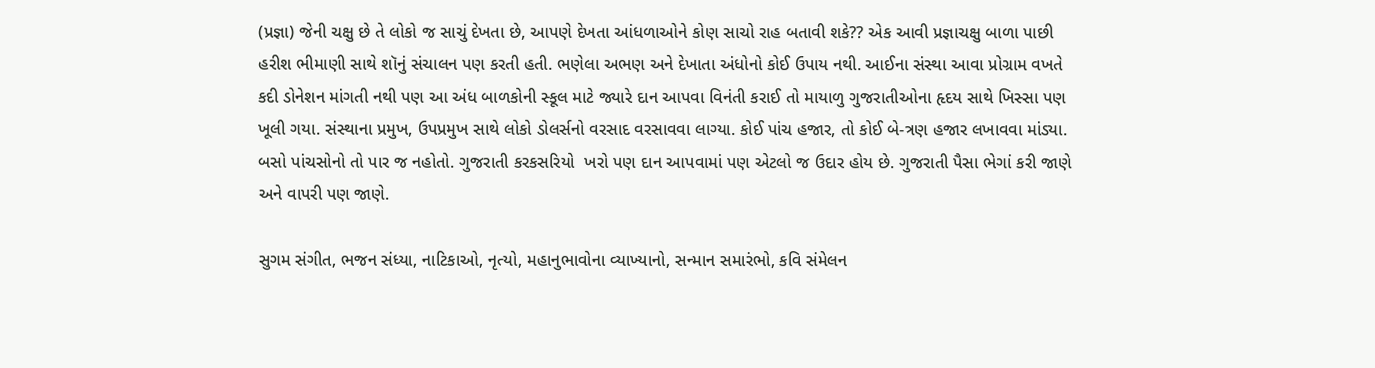(પ્રજ્ઞા) જેની ચક્ષુ છે તે લોકો જ સાચું દેખતા છે, આપણે દેખતા આંધળાઓને કોણ સાચો રાહ બતાવી શકે?? એક આવી પ્રજ્ઞાચક્ષુ બાળા પાછી હરીશ ભીમાણી સાથે શૉનું સંચાલન પણ કરતી હતી. ભણેલા અભણ અને દેખાતા અંધોનો કોઈ ઉપાય નથી. આઈના સંસ્થા આવા પ્રોગ્રામ વખતે કદી ડોનેશન માંગતી નથી પણ આ અંધ બાળકોની સ્કૂલ માટે જ્યારે દાન આપવા વિનંતી કરાઈ તો માયાળુ ગુજરાતીઓના હૃદય સાથે ખિસ્સા પણ ખૂલી ગયા. સંસ્થાના પ્રમુખ, ઉપપ્રમુખ સાથે લોકો ડોલર્સનો વરસાદ વરસાવવા લાગ્યા. કોઈ પાંચ હજાર, તો કોઈ બે-ત્રણ હજાર લખાવવા માંડ્યા. બસો પાંચસોનો તો પાર જ નહોતો. ગુજરાતી કરકસરિયો  ખરો પણ દાન આપવામાં પણ એટલો જ ઉદાર હોય છે. ગુજરાતી પૈસા ભેગાં કરી જાણે અને વાપરી પણ જાણે.

સુગમ સંગીત, ભજન સંધ્યા, નાટિકાઓ, નૃત્યો, મહાનુભાવોના વ્યાખ્યાનો, સન્માન સમારંભો, કવિ સંમેલન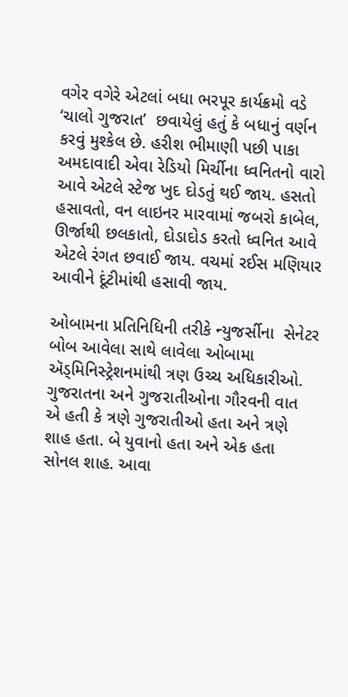વગેર વગેરે એટલાં બધા ભરપૂર કાર્યક્રમો વડે ‘ચાલો ગુજરાત’  છવાયેલું હતું કે બધાનું વર્ણન કરવું મુશ્કેલ છે. હરીશ ભીમાણી પછી પાકા અમદાવાદી એવા રેડિયો મિર્ચીના ધ્વનિતનો વારો આવે એટલે સ્ટેજ ખુદ દોડતું થઈ જાય. હસતો હસાવતો, વન લાઇનર મારવામાં જબરો કાબેલ, ઊર્જાથી છલકાતો, દોડાદોડ કરતો ધ્વનિત આવે એટલે રંગત છવાઈ જાય. વચમાં રઈસ મણિયાર આવીને દૂંટીમાંથી હસાવી જાય.

ઓબામના પ્રતિનિધિની તરીકે ન્યુજર્સીના  સેનેટર બોબ આવેલા સાથે લાવેલા ઓબામા ઍડ્મિનિસ્ટ્રેશનમાંથી ત્રણ ઉચ્ચ અધિકારીઓ. ગુજરાતના અને ગુજરાતીઓના ગૌરવની વાત એ હતી કે ત્રણે ગુજરાતીઓ હતા અને ત્રણે શાહ હતા. બે યુવાનો હતા અને એક હતા સોનલ શાહ. આવા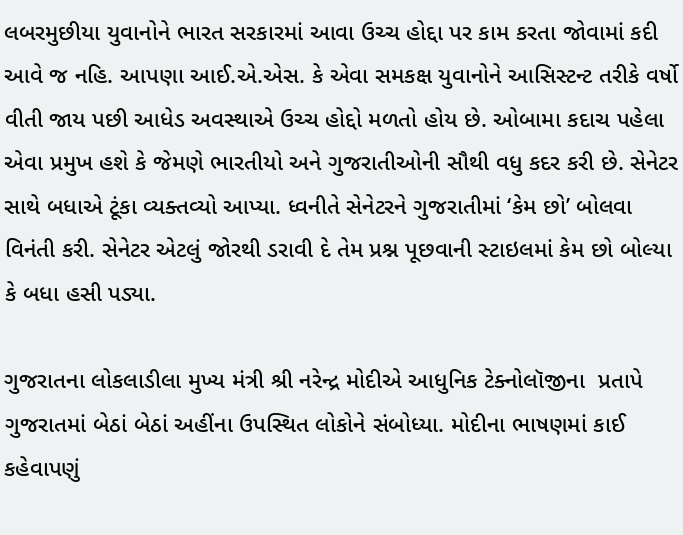લબરમુછીયા યુવાનોને ભારત સરકારમાં આવા ઉચ્ચ હોદ્દા પર કામ કરતા જોવામાં કદી આવે જ નહિ. આપણા આઈ.એ.એસ. કે એવા સમકક્ષ યુવાનોને આસિસ્ટન્ટ તરીકે વર્ષો વીતી જાય પછી આધેડ અવસ્થાએ ઉચ્ચ હોદ્દો મળતો હોય છે. ઓબામા કદાચ પહેલા એવા પ્રમુખ હશે કે જેમણે ભારતીયો અને ગુજરાતીઓની સૌથી વધુ કદર કરી છે. સેનેટર સાથે બધાએ ટૂંકા વ્યક્તવ્યો આપ્યા. ધ્વનીતે સેનેટરને ગુજરાતીમાં ‘કેમ છો’ બોલવા વિનંતી કરી. સેનેટર એટલું જોરથી ડરાવી દે તેમ પ્રશ્ન પૂછવાની સ્ટાઇલમાં કેમ છો બોલ્યા કે બધા હસી પડ્યા.

ગુજરાતના લોકલાડીલા મુખ્ય મંત્રી શ્રી નરેન્દ્ર મોદીએ આધુનિક ટેક્નોલૉજીના  પ્રતાપે ગુજરાતમાં બેઠાં બેઠાં અહીંના ઉપસ્થિત લોકોને સંબોધ્યા. મોદીના ભાષણમાં કાઈ કહેવાપણું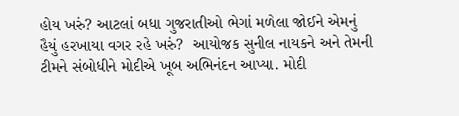હોય ખરું? આટલાં બધા ગુજરાતીઓ ભેગાં મળેલા જોઈને એમનું હૈયું હરખાયા વગર રહે ખરું?  આયોજક સુનીલ નાયકને અને તેમની ટીમને સંબોધીને મોદીએ ખૂબ અભિનંદન આપ્યા. મોદી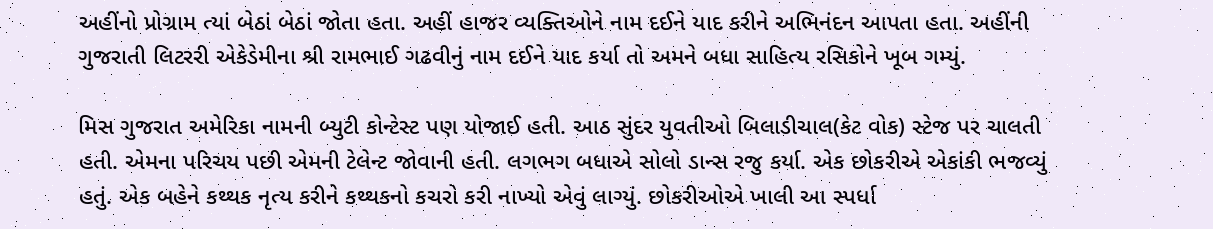અહીંનો પ્રોગ્રામ ત્યાં બેઠાં બેઠાં જોતા હતા. અહીં હાજર વ્યક્તિઓને નામ દઈને યાદ કરીને અભિનંદન આપતા હતા. અહીંની ગુજરાતી લિટરરી એકેડેમીના શ્રી રામભાઈ ગઢવીનું નામ દઈને યાદ કર્યા તો અમને બધા સાહિત્ય રસિકોને ખૂબ ગમ્યું.

મિસ ગુજરાત અમેરિકા નામની બ્યુટી કોન્ટેસ્ટ પણ યોજાઈ હતી. આઠ સુંદર યુવતીઓ બિલાડીચાલ(કેટ વોક) સ્ટેજ પર ચાલતી હતી. એમના પરિચય પછી એમની ટેલેન્ટ જોવાની હતી. લગભગ બધાએ સોલો ડાન્સ રજુ કર્યા. એક છોકરીએ એકાંકી ભજવ્યું હતું. એક બહેને કથ્થક નૃત્ય કરીને કથ્થકનો કચરો કરી નાખ્યો એવું લાગ્યું. છોકરીઓએ ખાલી આ સ્પર્ધા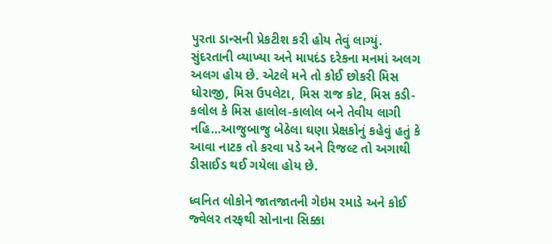પુરતા ડાન્સની પ્રેકટીશ કરી હોય તેવું લાગ્યું. સુંદરતાની વ્યાખ્યા અને માપદંડ દરેકના મનમાં અલગ અલગ હોય છે. એટલે મને તો કોઈ છોકરી મિસ ધોરાજી, મિસ ઉપલેટા, મિસ રાજ કોટ, મિસ કડી-કલોલ કે મિસ હાલોલ-કાલોલ બને તેવીય લાગી નહિ…આજુબાજુ બેઠેલા ઘણા પ્રેક્ષકોનું કહેવું હતું કે આવા નાટક તો કરવા પડે અને રિજલ્ટ તો અગાથી ડીસાઈડ થઈ ગયેલા હોય છે.

ધ્વનિત લોકોને જાતજાતની ગેઇમ રમાડે અને કોઈ જ્વેલર તરફથી સોનાના સિક્કા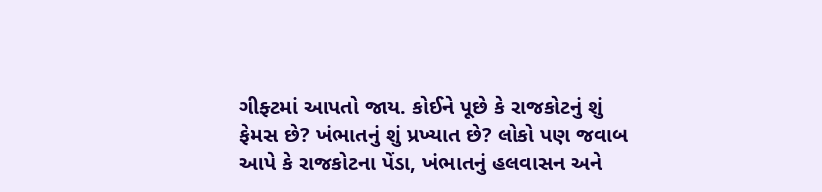ગીફ્ટમાં આપતો જાય. કોઈને પૂછે કે રાજકોટનું શું ફેમસ છે? ખંભાતનું શું પ્રખ્યાત છે? લોકો પણ જવાબ આપે કે રાજકોટના પેંડા, ખંભાતનું હલવાસન અને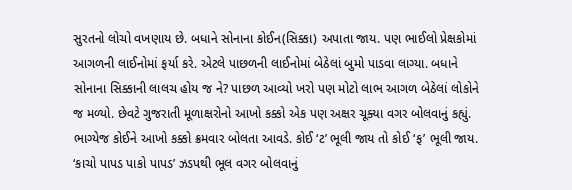સુરતનો લોચો વખણાય છે. બધાને સોનાના કોઈન(સિક્કા) અપાતા જાય. પણ ભાઈલો પ્રેક્ષકોમાં આગળની લાઈનોમાં ફર્યા કરે. એટલે પાછળની લાઈનોમાં બેઠેલાં બુમો પાડવા લાગ્યા. બધાને સોનાના સિક્કાની લાલચ હોય જ ને? પાછળ આવ્યો ખરો પણ મોટો લાભ આગળ બેઠેલાં લોકોને જ મળ્યો. છેવટે ગુજરાતી મૂળાક્ષરોનો આખો કક્કો એક પણ અક્ષર ચૂક્યા વગર બોલવાનું કહ્યું. ભાગ્યેજ કોઈને આખો કક્કો ક્રમવાર બોલતા આવડે. કોઈ ‘ટ’ ભૂલી જાય તો કોઈ ‘ફ’ ભૂલી જાય. ‘કાચો પાપડ પાકો પાપડ’ ઝડપથી ભૂલ વગર બોલવાનું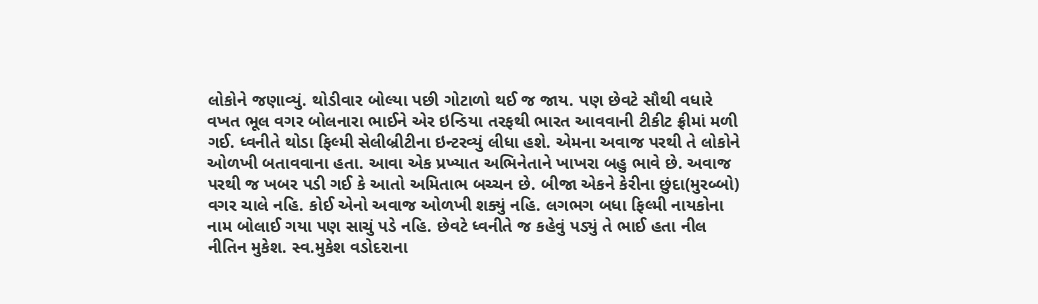લોકોને જણાવ્યું. થોડીવાર બોલ્યા પછી ગોટાળો થઈ જ જાય. પણ છેવટે સૌથી વધારે વખત ભૂલ વગર બોલનારા ભાઈને એર ઇન્ડિયા તરફથી ભારત આવવાની ટીકીટ ફ્રીમાં મળી ગઈ. ધ્વનીતે થોડા ફિલ્મી સેલીબ્રીટીના ઇન્ટરવ્યું લીધા હશે. એમના અવાજ પરથી તે લોકોને ઓળખી બતાવવાના હતા. આવા એક પ્રખ્યાત અભિનેતાને ખાખરા બહુ ભાવે છે. અવાજ પરથી જ ખબર પડી ગઈ કે આતો અમિતાભ બચ્ચન છે. બીજા એકને કેરીના છુંદા(મુરબ્બો) વગર ચાલે નહિ. કોઈ એનો અવાજ ઓળખી શક્યું નહિ. લગભગ બધા ફિલ્મી નાયકોના નામ બોલાઈ ગયા પણ સાચું પડે નહિ. છેવટે ધ્વનીતે જ કહેવું પડ્યું તે ભાઈ હતા નીલ નીતિન મુકેશ. સ્વ.મુકેશ વડોદરાના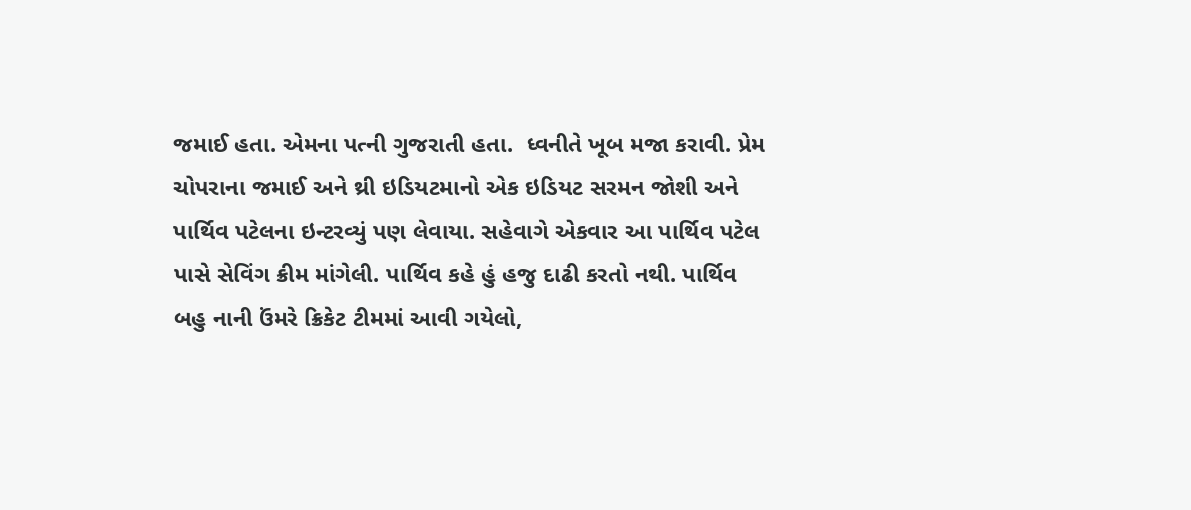જમાઈ હતા. એમના પત્ની ગુજરાતી હતા.  ધ્વનીતે ખૂબ મજા કરાવી. પ્રેમ ચોપરાના જમાઈ અને થ્રી ઇડિયટમાનો એક ઇડિયટ સરમન જોશી અને પાર્થિવ પટેલના ઇન્ટરવ્યું પણ લેવાયા. સહેવાગે એકવાર આ પાર્થિવ પટેલ પાસે સેવિંગ ક્રીમ માંગેલી. પાર્થિવ કહે હું હજુ દાઢી કરતો નથી. પાર્થિવ બહુ નાની ઉંમરે ક્રિકેટ ટીમમાં આવી ગયેલો,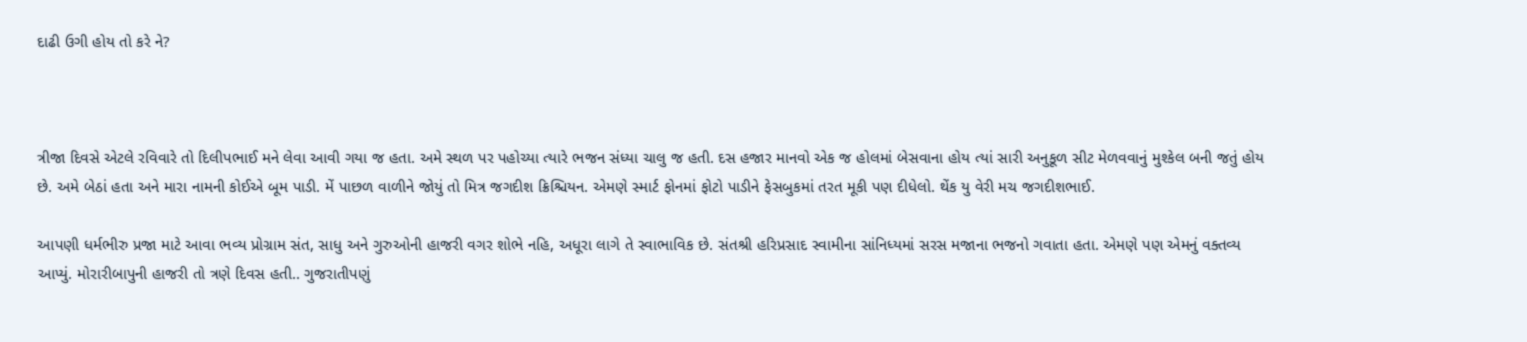દાઢી ઉગી હોય તો કરે ને?



ત્રીજા દિવસે એટલે રવિવારે તો દિલીપભાઈ મને લેવા આવી ગયા જ હતા. અમે સ્થળ પર પહોચ્યા ત્યારે ભજન સંધ્યા ચાલુ જ હતી. દસ હજાર માનવો એક જ હોલમાં બેસવાના હોય ત્યાં સારી અનુકૂળ સીટ મેળવવાનું મુશ્કેલ બની જતું હોય છે. અમે બેઠાં હતા અને મારા નામની કોઈએ બૂમ પાડી. મેં પાછળ વાળીને જોયું તો મિત્ર જગદીશ ક્રિશ્ચિયન. એમણે સ્માર્ટ ફોનમાં ફોટો પાડીને ફેસબુકમાં તરત મૂકી પણ દીધેલો. થેંક યુ વેરી મચ જગદીશભાઈ.

આપણી ધર્મભીરુ પ્રજા માટે આવા ભવ્ય પ્રોગ્રામ સંત, સાધુ અને ગુરુઓની હાજરી વગર શોભે નહિ, અધૂરા લાગે તે સ્વાભાવિક છે. સંતશ્રી હરિપ્રસાદ સ્વામીના સાંનિધ્યમાં સરસ મજાના ભજનો ગવાતા હતા. એમણે પણ એમનું વક્તવ્ય આપ્યું. મોરારીબાપુની હાજરી તો ત્રણે દિવસ હતી.. ગુજરાતીપણું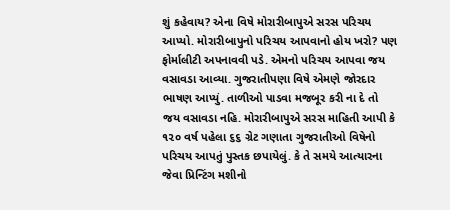શું કહેવાય? એના વિષે મોરારીબાપુએ સરસ પરિચય આપ્યો. મોરારીબાપુનો પરિચય આપવાનો હોય ખરો? પણ ફોર્માલીટી અપનાવવી પડે. એમનો પરિચય આપવા જય વસાવડા આવ્યા. ગુજરાતીપણા વિષે એમણે જોરદાર ભાષણ આપ્યું. તાળીઓ પાડવા મજબૂર કરી ના દે તો જય વસાવડા નહિ. મોરારીબાપુએ સરસ માહિતી આપી કે ૧૨૦ વર્ષ પહેલા ૬૬ ગ્રેટ ગણાતા ગુજરાતીઓ વિષેનો પરિચય આપતું પુસ્તક છપાયેલું. કે તે સમયે આત્યારના જેવા પ્રિન્ટિંગ મશીનો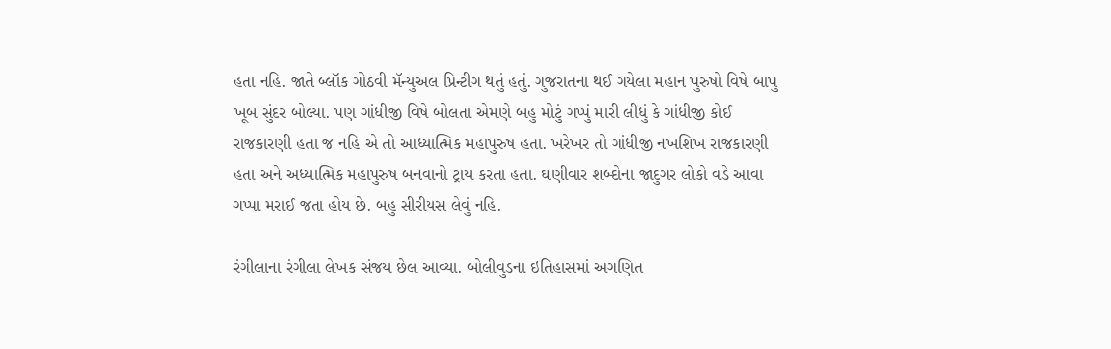હતા નહિ. જાતે બ્લૉક ગોઠવી મૅન્યુઅલ પ્રિન્ટીગ થતું હતું. ગુજરાતના થઈ ગયેલા મહાન પુરુષો વિષે બાપુ ખૂબ સુંદર બોલ્યા. પણ ગાંધીજી વિષે બોલતા એમણે બહુ મોટું ગપ્પું મારી લીધું કે ગાંધીજી કોઈ રાજકારણી હતા જ નહિ એ તો આધ્યાત્મિક મહાપુરુષ હતા. ખરેખર તો ગાંધીજી નખશિખ રાજકારણી હતા અને અધ્યાત્મિક મહાપુરુષ બનવાનો ટ્રાય કરતા હતા. ઘણીવાર શબ્દોના જાદુગર લોકો વડે આવા ગપ્પા મરાઈ જતા હોય છે. બહુ સીરીયસ લેવું નહિ.

રંગીલાના રંગીલા લેખક સંજય છેલ આવ્યા. બોલીવુડના ઇતિહાસમાં અગણિત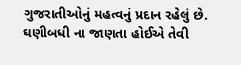ગુજરાતીઓનું મહત્વનું પ્રદાન રહેલું છે. ઘણીબધી ના જાણતા હોઈએ તેવી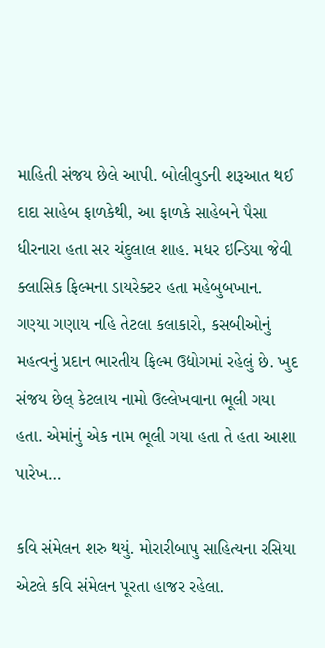માહિતી સંજય છેલે આપી. બોલીવુડની શરૂઆત થઈ દાદા સાહેબ ફાળકેથી, આ ફાળકે સાહેબને પૈસા ધીરનારા હતા સર ચંદુલાલ શાહ. મધર ઇન્ડિયા જેવી ક્લાસિક ફિલ્મના ડાયરેક્ટર હતા મહેબુબખાન. ગણ્યા ગણાય નહિ તેટલા કલાકારો, કસબીઓનું મહત્વનું પ્રદાન ભારતીય ફિલ્મ ઉદ્યોગમાં રહેલું છે. ખુદ સંજય છેલ્ કેટલાય નામો ઉલ્લેખવાના ભૂલી ગયા હતા. એમાંનું એક નામ ભૂલી ગયા હતા તે હતા આશા પારેખ…

કવિ સંમેલન શરુ થયું. મોરારીબાપુ સાહિત્યના રસિયા એટલે કવિ સંમેલન પૂરતા હાજર રહેલા.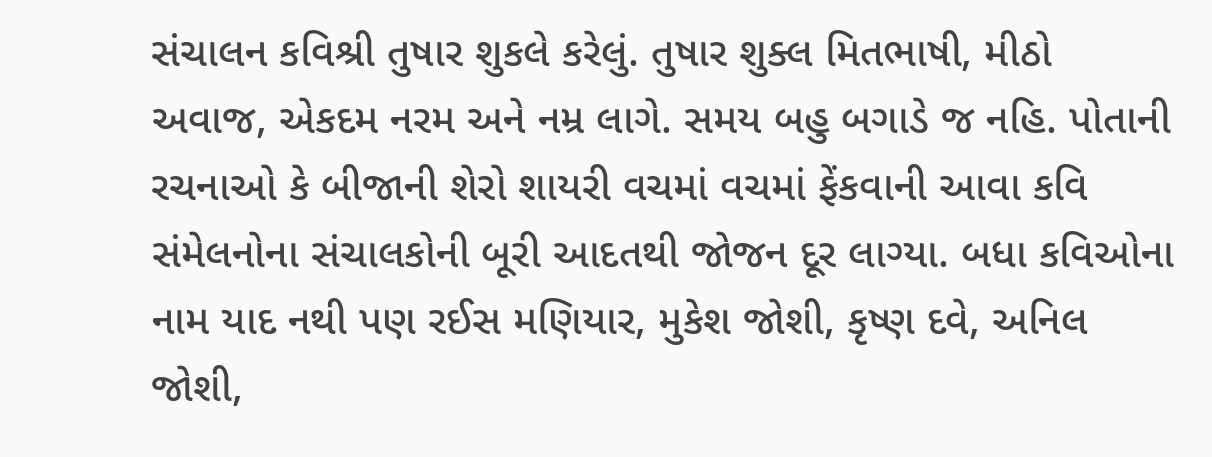સંચાલન કવિશ્રી તુષાર શુકલે કરેલું. તુષાર શુક્લ મિતભાષી, મીઠો અવાજ, એકદમ નરમ અને નમ્ર લાગે. સમય બહુ બગાડે જ નહિ. પોતાની રચનાઓ કે બીજાની શેરો શાયરી વચમાં વચમાં ફેંકવાની આવા કવિ સંમેલનોના સંચાલકોની બૂરી આદતથી જોજન દૂર લાગ્યા. બધા કવિઓના નામ યાદ નથી પણ રઈસ મણિયાર, મુકેશ જોશી, કૃષ્ણ દવે, અનિલ જોશી,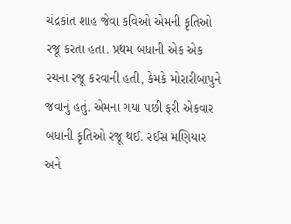ચંદ્રકાંત શાહ જેવા કવિઓ એમની કૃતિઓ રજૂ કરતા હતા. પ્રથમ બધાની એક એક રચના રજૂ કરવાની હતી, કેમકે મોરારીબાપુને જવાનું હતું. એમના ગયા પછી ફરી એકવાર બધાની કૃતિઓ રજૂ થઈ. રઈસ મણિયાર અને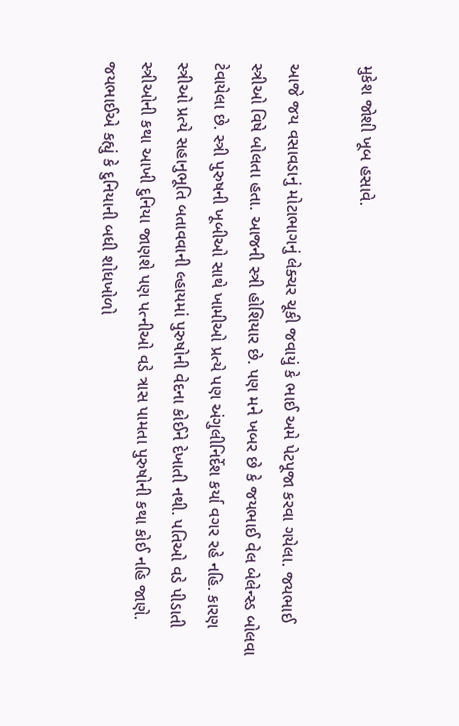મુકેશ જોશી ખૂબ હસાવે.

આજે જય વસાવડાનું મોટાભાગનું લેક્ચર ચૂકી જવાયું કે ભાઈ અમે પેટપૂજા કરવા ગયેલા. જયભાઈ સ્ત્રીઓ વિષે બોલતા હતા. આજની સ્ત્રી હોશિયાર છે. પણ મને ખબર છે કે જયભાઈ વેલ બેલેન્સ્ડ બોલવા ટેવાયેલા છે. સ્ત્રી પુરુષની ખૂબીઓ સાથે ખામીઓ પ્રત્યે પણ અંગુલીનિર્દેશ કર્યા વગર રહે નહિ. કારણ સ્ત્રીઓ પ્રત્યે સહાનુભૂતિ બતાવવાની લ્હાયમાં પુરુષોની વેદના કોઈને દેખાતી નથી. પતિઓ વડે પીડાતી સ્ત્રીઓની કથા આખી દુનિયા જાણશે પણ પત્નીઓ વડે ત્રાસ પામતા પુરુષોની કથા કોઈ નહિ જાણે. જયભાઈએ કહ્યું કે દુનિયાની બધી શોધખોળો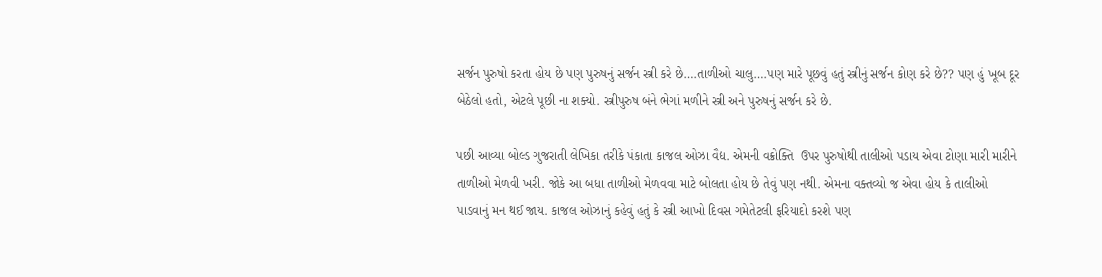સર્જન પુરુષો કરતા હોય છે પણ પુરુષનું સર્જન સ્ત્રી કરે છે….તાળીઓ ચાલુ….પણ મારે પૂછવું હતું સ્ત્રીનું સર્જન કોણ કરે છે?? પણ હું ખૂબ દૂર બેઠેલો હતો, એટલે પૂછી ના શક્યો. સ્ત્રીપુરુષ બંને ભેગાં મળીને સ્ત્રી અને પુરુષનું સર્જન કરે છે.

પછી આવ્યા બોલ્ડ ગુજરાતી લેખિકા તરીકે પંકાતા કાજલ ઓઝા વૈદ્ય. એમની વક્રોક્તિ  ઉપર પુરુષોથી તાલીઓ પડાય એવા ટોણા મારી મારીને તાળીઓ મેળવી ખરી. જોકે આ બધા તાળીઓ મેળવવા માટે બોલતા હોય છે તેવું પણ નથી. એમના વક્તવ્યો જ એવા હોય કે તાલીઓ પાડવાનું મન થઈ જાય. કાજલ ઓઝાનું કહેવું હતું કે સ્ત્રી આખો દિવસ ગમેતેટલી ફરિયાદો કરશે પણ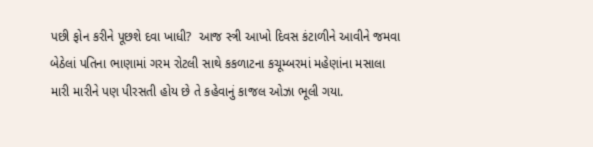પછી ફોન કરીને પૂછશે દવા ખાધી?  આજ સ્ત્રી આખો દિવસ કંટાળીને આવીને જમવા બેઠેલાં પતિના ભાણામાં ગરમ રોટલી સાથે કકળાટના કચૂમ્બરમાં મહેણાંના મસાલા મારી મારીને પણ પીરસતી હોય છે તે કહેવાનું કાજલ ઓઝા ભૂલી ગયા.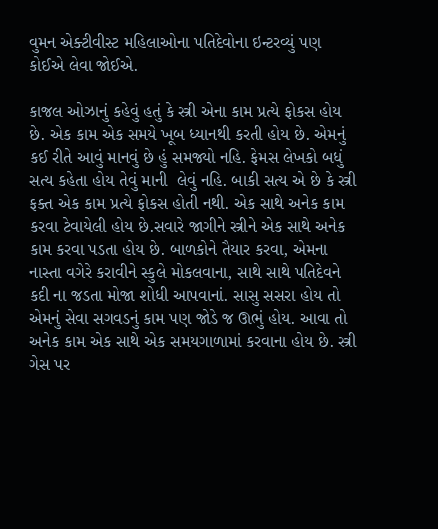વુમન એક્ટીવીસ્ટ મહિલાઓના પતિદેવોના ઇન્ટરવ્યું પણ કોઈએ લેવા જોઈએ.

કાજલ ઓઝાનું કહેવું હતું કે સ્ત્રી એના કામ પ્રત્યે ફોકસ હોય છે. એક કામ એક સમયે ખૂબ ધ્યાનથી કરતી હોય છે. એમનું કઈ રીતે આવું માનવું છે હું સમજ્યો નહિ. ફેમસ લેખકો બધું સત્ય કહેતા હોય તેવું માની  લેવું નહિ. બાકી સત્ય એ છે કે સ્ત્રી ફક્ત એક કામ પ્રત્યે ફોકસ હોતી નથી. એક સાથે અનેક કામ કરવા ટેવાયેલી હોય છે.સવારે જાગીને સ્ત્રીને એક સાથે અનેક કામ કરવા પડતા હોય છે. બાળકોને તૈયાર કરવા, એમના નાસ્તા વગેરે કરાવીને સ્કુલે મોકલવાના, સાથે સાથે પતિદેવને કદી ના જડતા મોજા શોધી આપવાનાં. સાસુ સસરા હોય તો એમનું સેવા સગવડનું કામ પણ જોડે જ ઊભું હોય. આવા તો અનેક કામ એક સાથે એક સમયગાળામાં કરવાના હોય છે. સ્ત્રી ગેસ પર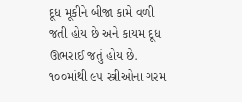દૂધ મૂકીને બીજા કામે વળી જતી હોય છે અને કાયમ દૂધ ઊભરાઈ જતું હોય છે. ૧૦૦માંથી ૯૫ સ્ત્રીઓના ગરમ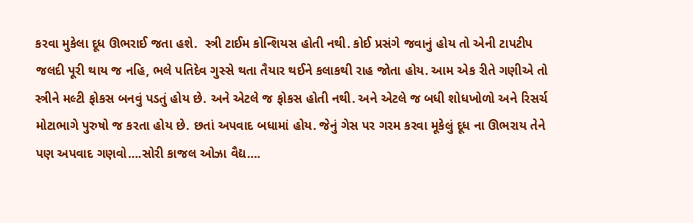કરવા મુકેલા દૂધ ઊભરાઈ જતા હશે.  સ્ત્રી ટાઈમ કોન્શિયસ હોતી નથી. કોઈ પ્રસંગે જવાનું હોય તો એની ટાપટીપ જલદી પૂરી થાય જ નહિ, ભલે પતિદેવ ગુસ્સે થતા તૈયાર થઈને કલાકથી રાહ જોતા હોય. આમ એક રીતે ગણીએ તો સ્ત્રીને મલ્ટી ફોકસ બનવું પડતું હોય છે. અને એટલે જ ફોકસ હોતી નથી. અને એટલે જ બધી શોધખોળો અને રિસર્ચ મોટાભાગે પુરુષો જ કરતા હોય છે. છતાં અપવાદ બધામાં હોય. જેનું ગેસ પર ગરમ કરવા મૂકેલું દૂધ ના ઊભરાય તેને પણ અપવાદ ગણવો….સોરી કાજલ ઓઝા વૈદ્ય….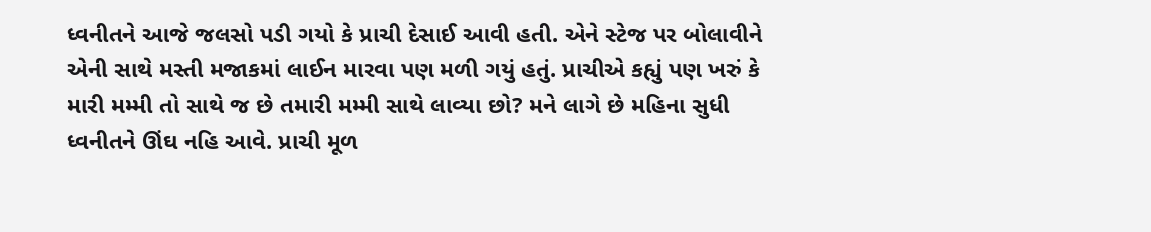ધ્વનીતને આજે જલસો પડી ગયો કે પ્રાચી દેસાઈ આવી હતી. એને સ્ટેજ પર બોલાવીને એની સાથે મસ્તી મજાકમાં લાઈન મારવા પણ મળી ગયું હતું. પ્રાચીએ કહ્યું પણ ખરું કે મારી મમ્મી તો સાથે જ છે તમારી મમ્મી સાથે લાવ્યા છો? મને લાગે છે મહિના સુધી ધ્વનીતને ઊંઘ નહિ આવે. પ્રાચી મૂળ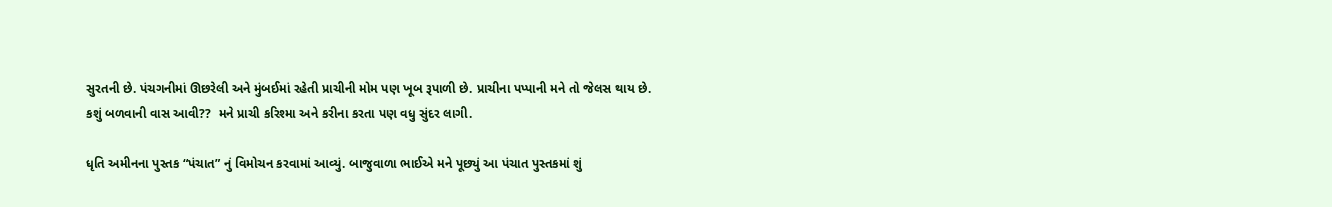સુરતની છે. પંચગનીમાં ઊછરેલી અને મુંબઈમાં રહેતી પ્રાચીની મોમ પણ ખૂબ રૂપાળી છે. પ્રાચીના પપ્પાની મને તો જેલસ થાય છે. કશું બળવાની વાસ આવી??  મને પ્રાચી કરિશ્મા અને કરીના કરતા પણ વધુ સુંદર લાગી.

ધૃતિ અમીનના પુસ્તક “પંચાત” નું વિમોચન કરવામાં આવ્યું. બાજુવાળા ભાઈએ મને પૂછ્યું આ પંચાત પુસ્તકમાં શું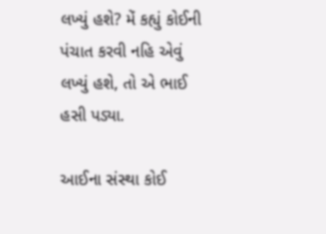લખ્યું હશે? મેં કહ્યું કોઈની પંચાત કરવી નહિ એવું લખ્યું હશે, તો એ ભાઈ હસી પડ્યા.

આઈના સંસ્થા કોઈ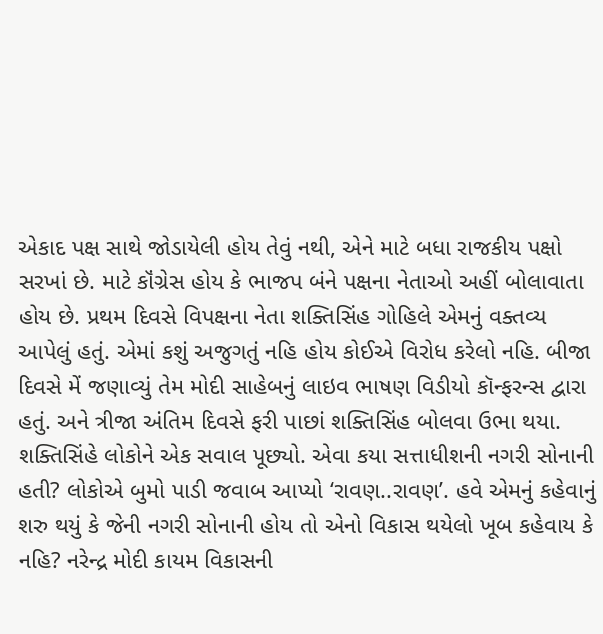એકાદ પક્ષ સાથે જોડાયેલી હોય તેવું નથી, એને માટે બધા રાજકીય પક્ષો સરખાં છે. માટે કૉંગ્રેસ હોય કે ભાજપ બંને પક્ષના નેતાઓ અહીં બોલાવાતા હોય છે. પ્રથમ દિવસે વિપક્ષના નેતા શક્તિસિંહ ગોહિલે એમનું વક્તવ્ય આપેલું હતું. એમાં કશું અજુગતું નહિ હોય કોઈએ વિરોધ કરેલો નહિ. બીજા દિવસે મેં જણાવ્યું તેમ મોદી સાહેબનું લાઇવ ભાષણ વિડીયો કૉન્ફરન્સ દ્વારા હતું. અને ત્રીજા અંતિમ દિવસે ફરી પાછાં શક્તિસિંહ બોલવા ઉભા થયા. શક્તિસિંહે લોકોને એક સવાલ પૂછ્યો. એવા કયા સત્તાધીશની નગરી સોનાની હતી? લોકોએ બુમો પાડી જવાબ આપ્યો ‘રાવણ..રાવણ’. હવે એમનું કહેવાનું શરુ થયું કે જેની નગરી સોનાની હોય તો એનો વિકાસ થયેલો ખૂબ કહેવાય કે નહિ? નરેન્દ્ર મોદી કાયમ વિકાસની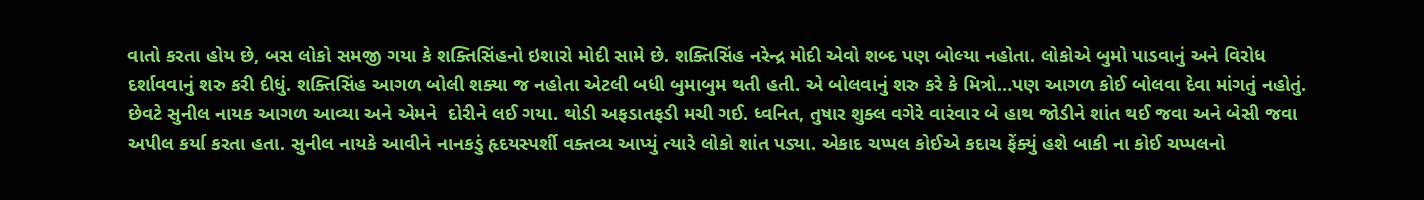વાતો કરતા હોય છે, બસ લોકો સમજી ગયા કે શક્તિસિંહનો ઇશારો મોદી સામે છે. શક્તિસિંહ નરેન્દ્ર મોદી એવો શબ્દ પણ બોલ્યા નહોતા. લોકોએ બુમો પાડવાનું અને વિરોધ દર્શાવવાનું શરુ કરી દીધું. શક્તિસિંહ આગળ બોલી શક્યા જ નહોતા એટલી બધી બુમાબુમ થતી હતી. એ બોલવાનું શરુ કરે કે મિત્રો…પણ આગળ કોઈ બોલવા દેવા માંગતું નહોતું. છેવટે સુનીલ નાયક આગળ આવ્યા અને એમને  દોરીને લઈ ગયા. થોડી અફડાતફડી મચી ગઈ. ધ્વનિત, તુષાર શુક્લ વગેરે વારંવાર બે હાથ જોડીને શાંત થઈ જવા અને બેસી જવા અપીલ કર્યા કરતા હતા. સુનીલ નાયકે આવીને નાનકડું હૃદયસ્પર્શી વક્તવ્ય આપ્યું ત્યારે લોકો શાંત પડ્યા. એકાદ ચપ્પલ કોઈએ કદાચ ફેંક્યું હશે બાકી ના કોઈ ચપ્પલનો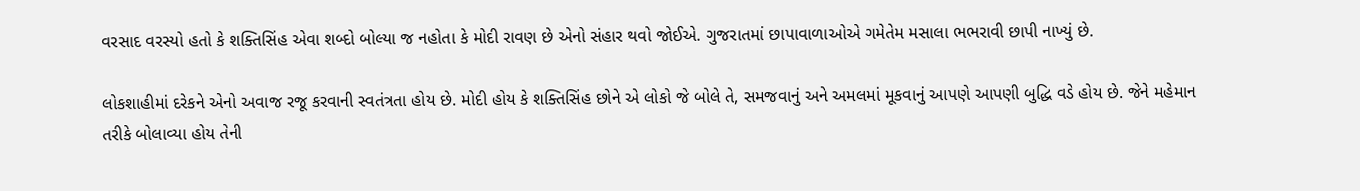વરસાદ વરસ્યો હતો કે શક્તિસિંહ એવા શબ્દો બોલ્યા જ નહોતા કે મોદી રાવણ છે એનો સંહાર થવો જોઈએ. ગુજરાતમાં છાપાવાળાઓએ ગમેતેમ મસાલા ભભરાવી છાપી નાખ્યું છે.

લોકશાહીમાં દરેકને એનો અવાજ રજૂ કરવાની સ્વતંત્રતા હોય છે. મોદી હોય કે શક્તિસિંહ છોને એ લોકો જે બોલે તે, સમજવાનું અને અમલમાં મૂકવાનું આપણે આપણી બુદ્ધિ વડે હોય છે. જેને મહેમાન તરીકે બોલાવ્યા હોય તેની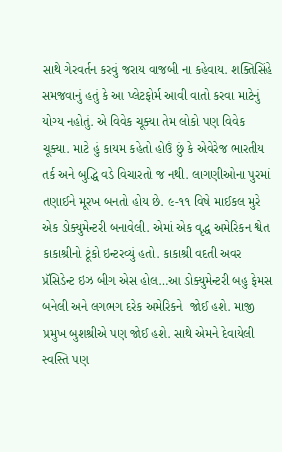સાથે ગેરવર્તન કરવું જરાય વાજબી ના કહેવાય. શક્તિસિંહે સમજવાનું હતું કે આ પ્લેટફોર્મ આવી વાતો કરવા માટેનું યોગ્ય નહોતું. એ વિવેક ચૂક્યા તેમ લોકો પણ વિવેક ચૂક્યા. માટે હું કાયમ કહેતો હોઉં છું કે એવેરેજ ભારતીય તર્ક અને બુદ્ધિ વડે વિચારતો જ નથી. લાગણીઓના પુરમાં તણાઈને મૂરખ બનતો હોય છે. ૯-૧૧ વિષે માઈકલ મુરે એક ડોક્યુમેન્ટરી બનાવેલી. એમાં એક વૃદ્ધ અમેરિકન શ્વેત કાકાશ્રીનો ટૂંકો ઇન્ટરવ્યું હતો. કાકાશ્રી વદતી અવર પ્રૅસિડેન્ટ ઇઝ બીગ એસ હોલ…આ ડોક્યુમેન્ટરી બહુ ફેમસ બનેલી અને લગભગ દરેક અમેરિકને  જોઈ હશે. માજી પ્રમુખ બુશશ્રીએ પણ જોઈ હશે. સાથે એમને દેવાયેલી સ્વસ્તિ પણ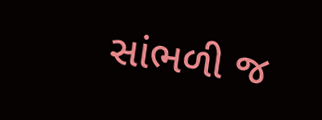સાંભળી જ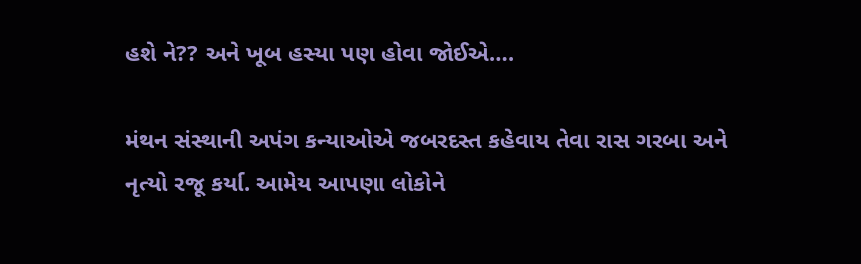હશે ને?? અને ખૂબ હસ્યા પણ હોવા જોઈએ….

મંથન સંસ્થાની અપંગ કન્યાઓએ જબરદસ્ત કહેવાય તેવા રાસ ગરબા અને નૃત્યો રજૂ કર્યા. આમેય આપણા લોકોને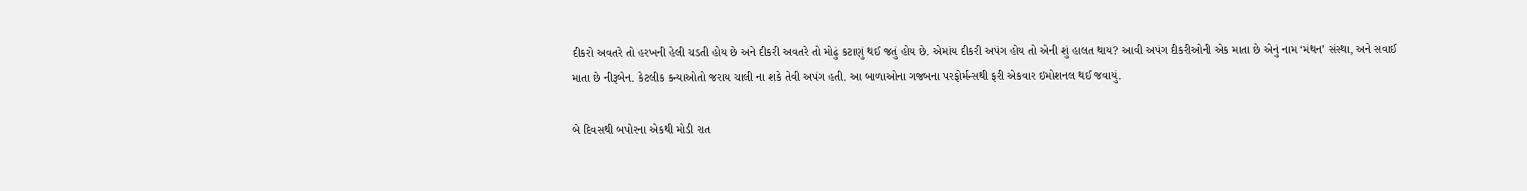દીકરો અવતરે તો હરખની હેલી ચડતી હોય છે અને દીકરી અવતરે તો મોઢું કટાણું થઈ જતું હોય છે. એમાંય દીકરી અપંગ હોય તો એની શું હાલત થાય? આવી અપંગ દીકરીઓની એક માતા છે એનું નામ ‘મંથન’ સંસ્થા, અને સવાઈ માતા છે નીરૂબેન. કેટલીક કન્યાઓતો જરાય ચાલી ના શકે તેવી અપંગ હતી. આ બાળાઓના ગજબના પરફોર્મન્સથી ફરી એકવાર ઇમોશનલ થઈ જવાયું.

બે દિવસથી બપોરના એકથી મોડી રાત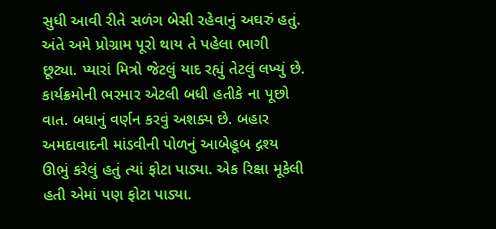સુધી આવી રીતે સળંગ બેસી રહેવાનું અઘરું હતું. અંતે અમે પ્રોગ્રામ પૂરો થાય તે પહેલા ભાગી છૂટ્યા. પ્યારાં મિત્રો જેટલું યાદ રહ્યું તેટલું લખ્યું છે. કાર્યક્રમોની ભરમાર એટલી બધી હતીકે ના પૂછો વાત. બધાનું વર્ણન કરવું અશક્ય છે. બહાર અમદાવાદની માંડવીની પોળનું આબેહૂબ દ્ગશ્ય ઊભું કરેલું હતું ત્યાં ફોટા પાડ્યા. એક રિક્ષા મૂકેલી હતી એમાં પણ ફોટા પાડ્યા.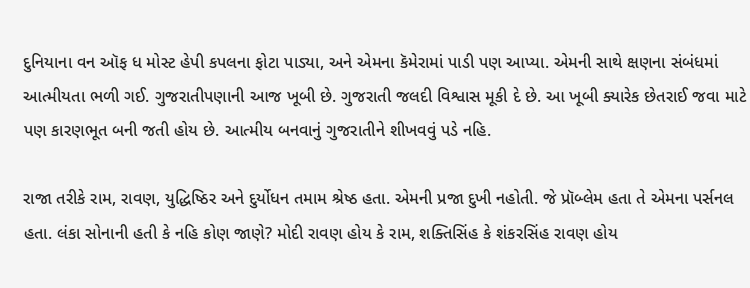દુનિયાના વન ઑફ ધ મોસ્ટ હેપી કપલના ફોટા પાડ્યા, અને એમના કૅમેરામાં પાડી પણ આપ્યા. એમની સાથે ક્ષણના સંબંધમાં આત્મીયતા ભળી ગઈ. ગુજરાતીપણાની આજ ખૂબી છે. ગુજરાતી જલદી વિશ્વાસ મૂકી દે છે. આ ખૂબી ક્યારેક છેતરાઈ જવા માટે પણ કારણભૂત બની જતી હોય છે. આત્મીય બનવાનું ગુજરાતીને શીખવવું પડે નહિ.

રાજા તરીકે રામ, રાવણ, યુદ્ધિષ્ઠિર અને દુર્યોધન તમામ શ્રેષ્ઠ હતા. એમની પ્રજા દુખી નહોતી. જે પ્રૉબ્લેમ હતા તે એમના પર્સનલ હતા. લંકા સોનાની હતી કે નહિ કોણ જાણે? મોદી રાવણ હોય કે રામ, શક્તિસિંહ કે શંકરસિંહ રાવણ હોય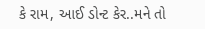કે રામ, આઈ ડોન્ટ કેર..મને તો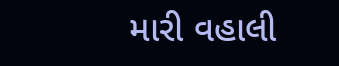મારી વહાલી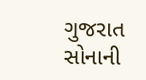ગુજરાત સોનાની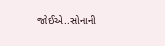જોઈએ..સોનાની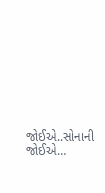જોઈએ..સોનાની જોઈએ…